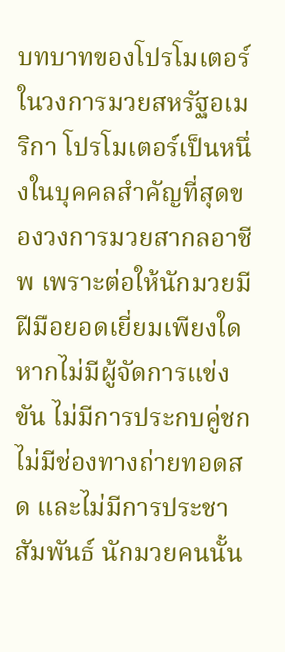บทบาทของโปรโมเตอร์ในวงการมวยสหรัฐอเมริกา โปรโมเตอร์เป็นหนึ่งในบุคคลสำคัญที่สุดของวงการมวยสากลอาชีพ เพราะต่อให้นักมวยมีฝีมือยอดเยี่ยมเพียงใด หากไม่มีผู้จัดการแข่งขัน ไม่มีการประกบคู่ชก ไม่มีช่องทางถ่ายทอดสด และไม่มีการประชาสัมพันธ์ นักมวยคนนั้น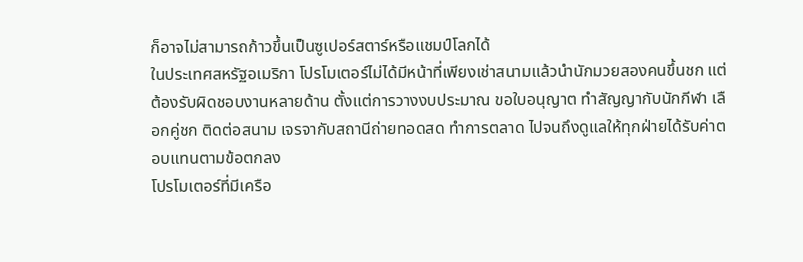ก็อาจไม่สามารถก้าวขึ้นเป็นซูเปอร์สตาร์หรือแชมป์โลกได้
ในประเทศสหรัฐอเมริกา โปรโมเตอร์ไม่ได้มีหน้าที่เพียงเช่าสนามแล้วนำนักมวยสองคนขึ้นชก แต่ต้องรับผิดชอบงานหลายด้าน ตั้งแต่การวางงบประมาณ ขอใบอนุญาต ทำสัญญากับนักกีฬา เลือกคู่ชก ติดต่อสนาม เจรจากับสถานีถ่ายทอดสด ทำการตลาด ไปจนถึงดูแลให้ทุกฝ่ายได้รับค่าตอบแทนตามข้อตกลง
โปรโมเตอร์ที่มีเครือ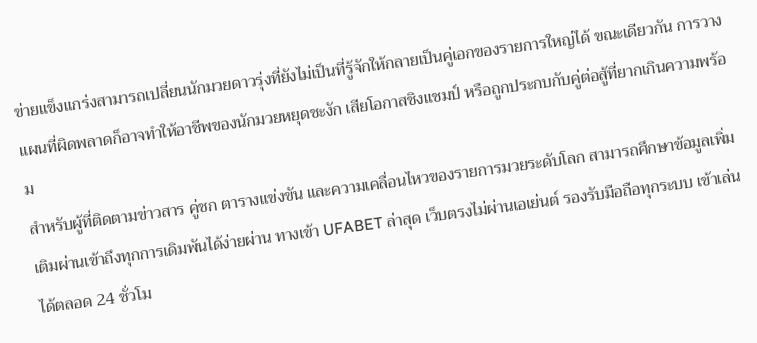ข่ายแข็งแกร่งสามารถเปลี่ยนนักมวยดาวรุ่งที่ยังไม่เป็นที่รู้จักให้กลายเป็นคู่เอกของรายการใหญ่ได้ ขณะเดียวกัน การวางแผนที่ผิดพลาดก็อาจทำให้อาชีพของนักมวยหยุดชะงัก เสียโอกาสชิงแชมป์ หรือถูกประกบกับคู่ต่อสู้ที่ยากเกินความพร้อม
สำหรับผู้ที่ติดตามข่าวสาร คู่ชก ตารางแข่งขัน และความเคลื่อนไหวของรายการมวยระดับโลก สามารถศึกษาข้อมูลเพิ่มเติมผ่านเข้าถึงทุกการเดิมพันได้ง่ายผ่าน ทางเข้า UFABET ล่าสุด เว็บตรงไม่ผ่านเอเย่นต์ รองรับมือถือทุกระบบ เข้าเล่นได้ตลอด 24 ชั่วโม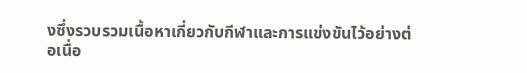งซึ่งรวบรวมเนื้อหาเกี่ยวกับกีฬาและการแข่งขันไว้อย่างต่อเนื่อ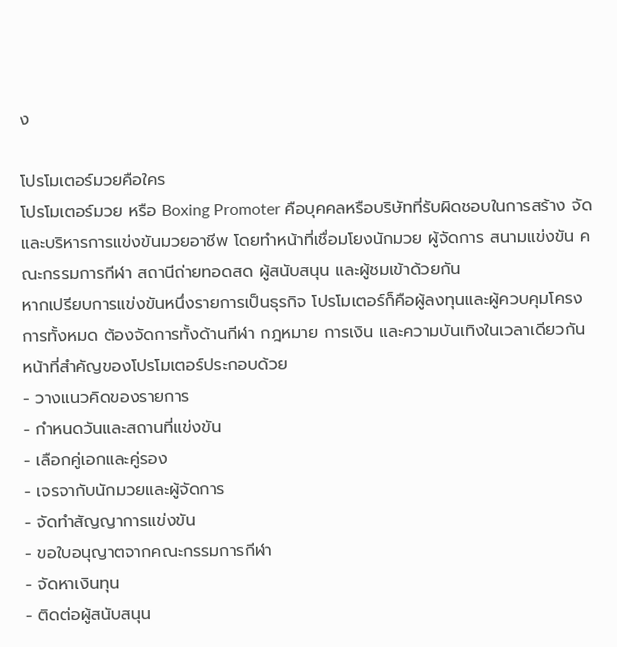ง

โปรโมเตอร์มวยคือใคร
โปรโมเตอร์มวย หรือ Boxing Promoter คือบุคคลหรือบริษัทที่รับผิดชอบในการสร้าง จัด และบริหารการแข่งขันมวยอาชีพ โดยทำหน้าที่เชื่อมโยงนักมวย ผู้จัดการ สนามแข่งขัน คณะกรรมการกีฬา สถานีถ่ายทอดสด ผู้สนับสนุน และผู้ชมเข้าด้วยกัน
หากเปรียบการแข่งขันหนึ่งรายการเป็นธุรกิจ โปรโมเตอร์ก็คือผู้ลงทุนและผู้ควบคุมโครงการทั้งหมด ต้องจัดการทั้งด้านกีฬา กฎหมาย การเงิน และความบันเทิงในเวลาเดียวกัน
หน้าที่สำคัญของโปรโมเตอร์ประกอบด้วย
- วางแนวคิดของรายการ
- กำหนดวันและสถานที่แข่งขัน
- เลือกคู่เอกและคู่รอง
- เจรจากับนักมวยและผู้จัดการ
- จัดทำสัญญาการแข่งขัน
- ขอใบอนุญาตจากคณะกรรมการกีฬา
- จัดหาเงินทุน
- ติดต่อผู้สนับสนุน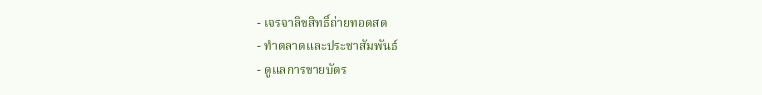- เจรจาลิขสิทธิ์ถ่ายทอดสด
- ทำตลาดและประชาสัมพันธ์
- ดูแลการขายบัตร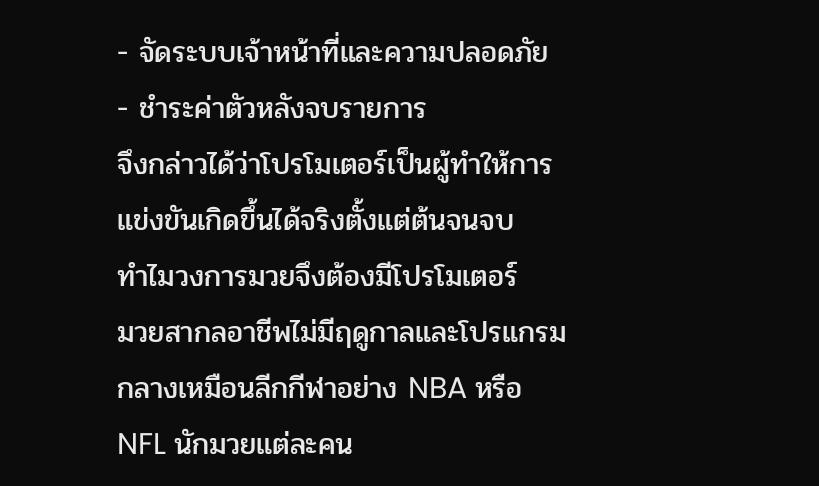- จัดระบบเจ้าหน้าที่และความปลอดภัย
- ชำระค่าตัวหลังจบรายการ
จึงกล่าวได้ว่าโปรโมเตอร์เป็นผู้ทำให้การแข่งขันเกิดขึ้นได้จริงตั้งแต่ต้นจนจบ
ทำไมวงการมวยจึงต้องมีโปรโมเตอร์
มวยสากลอาชีพไม่มีฤดูกาลและโปรแกรมกลางเหมือนลีกกีฬาอย่าง NBA หรือ NFL นักมวยแต่ละคน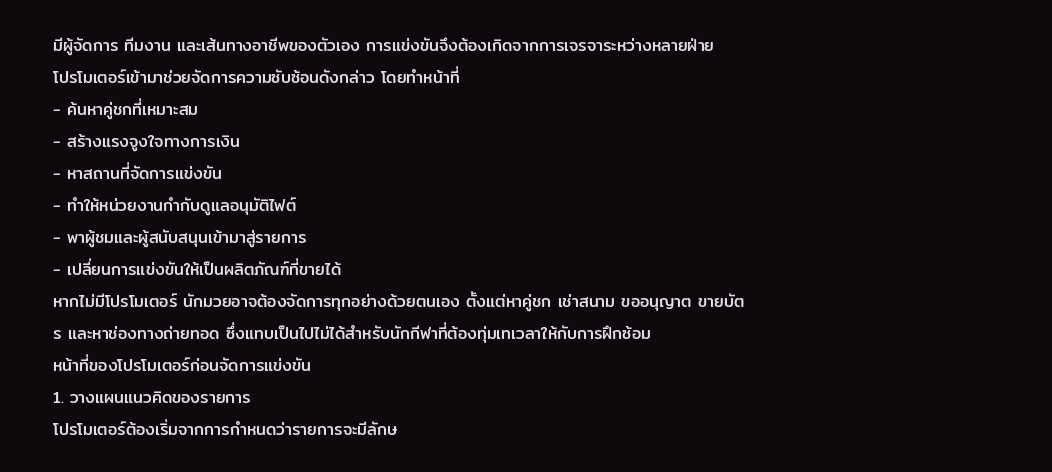มีผู้จัดการ ทีมงาน และเส้นทางอาชีพของตัวเอง การแข่งขันจึงต้องเกิดจากการเจรจาระหว่างหลายฝ่าย
โปรโมเตอร์เข้ามาช่วยจัดการความซับซ้อนดังกล่าว โดยทำหน้าที่
- ค้นหาคู่ชกที่เหมาะสม
- สร้างแรงจูงใจทางการเงิน
- หาสถานที่จัดการแข่งขัน
- ทำให้หน่วยงานกำกับดูแลอนุมัติไฟต์
- พาผู้ชมและผู้สนับสนุนเข้ามาสู่รายการ
- เปลี่ยนการแข่งขันให้เป็นผลิตภัณฑ์ที่ขายได้
หากไม่มีโปรโมเตอร์ นักมวยอาจต้องจัดการทุกอย่างด้วยตนเอง ตั้งแต่หาคู่ชก เช่าสนาม ขออนุญาต ขายบัตร และหาช่องทางถ่ายทอด ซึ่งแทบเป็นไปไม่ได้สำหรับนักกีฬาที่ต้องทุ่มเทเวลาให้กับการฝึกซ้อม
หน้าที่ของโปรโมเตอร์ก่อนจัดการแข่งขัน
1. วางแผนแนวคิดของรายการ
โปรโมเตอร์ต้องเริ่มจากการกำหนดว่ารายการจะมีลักษ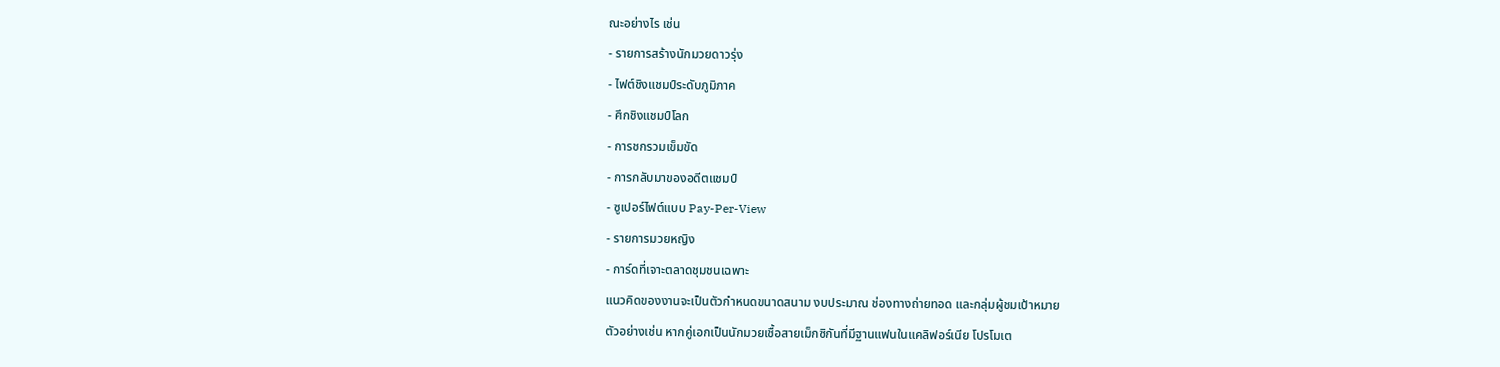ณะอย่างไร เช่น
- รายการสร้างนักมวยดาวรุ่ง
- ไฟต์ชิงแชมป์ระดับภูมิภาค
- ศึกชิงแชมป์โลก
- การชกรวมเข็มขัด
- การกลับมาของอดีตแชมป์
- ซูเปอร์ไฟต์แบบ Pay-Per-View
- รายการมวยหญิง
- การ์ดที่เจาะตลาดชุมชนเฉพาะ
แนวคิดของงานจะเป็นตัวกำหนดขนาดสนาม งบประมาณ ช่องทางถ่ายทอด และกลุ่มผู้ชมเป้าหมาย
ตัวอย่างเช่น หากคู่เอกเป็นนักมวยเชื้อสายเม็กซิกันที่มีฐานแฟนในแคลิฟอร์เนีย โปรโมเต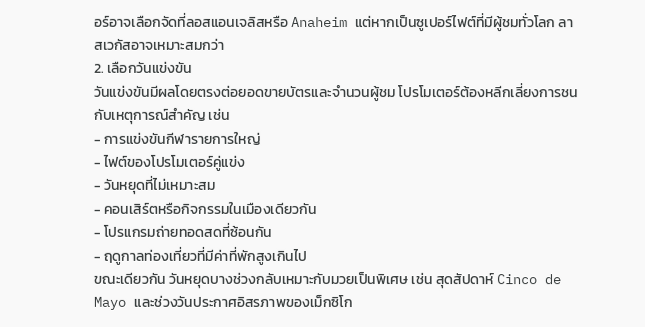อร์อาจเลือกจัดที่ลอสแอนเจลิสหรือ Anaheim แต่หากเป็นซูเปอร์ไฟต์ที่มีผู้ชมทั่วโลก ลาสเวกัสอาจเหมาะสมกว่า
2. เลือกวันแข่งขัน
วันแข่งขันมีผลโดยตรงต่อยอดขายบัตรและจำนวนผู้ชม โปรโมเตอร์ต้องหลีกเลี่ยงการชนกับเหตุการณ์สำคัญ เช่น
- การแข่งขันกีฬารายการใหญ่
- ไฟต์ของโปรโมเตอร์คู่แข่ง
- วันหยุดที่ไม่เหมาะสม
- คอนเสิร์ตหรือกิจกรรมในเมืองเดียวกัน
- โปรแกรมถ่ายทอดสดที่ซ้อนกัน
- ฤดูกาลท่องเที่ยวที่มีค่าที่พักสูงเกินไป
ขณะเดียวกัน วันหยุดบางช่วงกลับเหมาะกับมวยเป็นพิเศษ เช่น สุดสัปดาห์ Cinco de Mayo และช่วงวันประกาศอิสรภาพของเม็กซิโก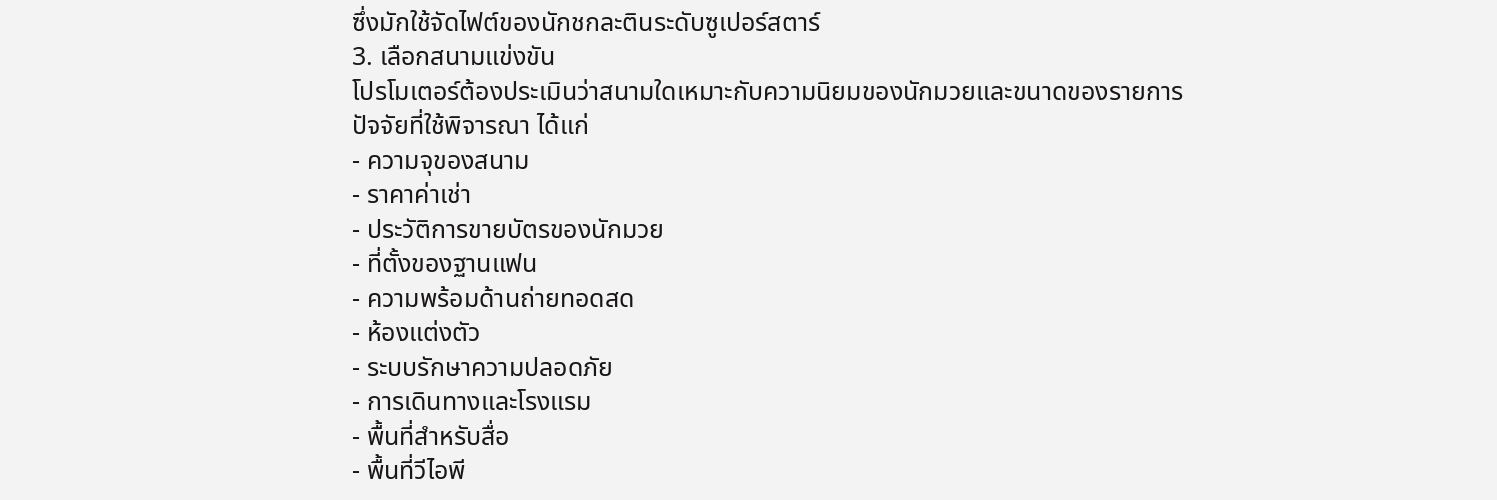ซึ่งมักใช้จัดไฟต์ของนักชกละตินระดับซูเปอร์สตาร์
3. เลือกสนามแข่งขัน
โปรโมเตอร์ต้องประเมินว่าสนามใดเหมาะกับความนิยมของนักมวยและขนาดของรายการ
ปัจจัยที่ใช้พิจารณา ได้แก่
- ความจุของสนาม
- ราคาค่าเช่า
- ประวัติการขายบัตรของนักมวย
- ที่ตั้งของฐานแฟน
- ความพร้อมด้านถ่ายทอดสด
- ห้องแต่งตัว
- ระบบรักษาความปลอดภัย
- การเดินทางและโรงแรม
- พื้นที่สำหรับสื่อ
- พื้นที่วีไอพี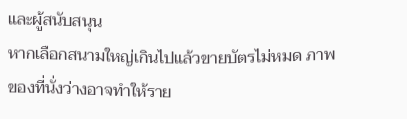และผู้สนับสนุน
หากเลือกสนามใหญ่เกินไปแล้วขายบัตรไม่หมด ภาพของที่นั่งว่างอาจทำให้ราย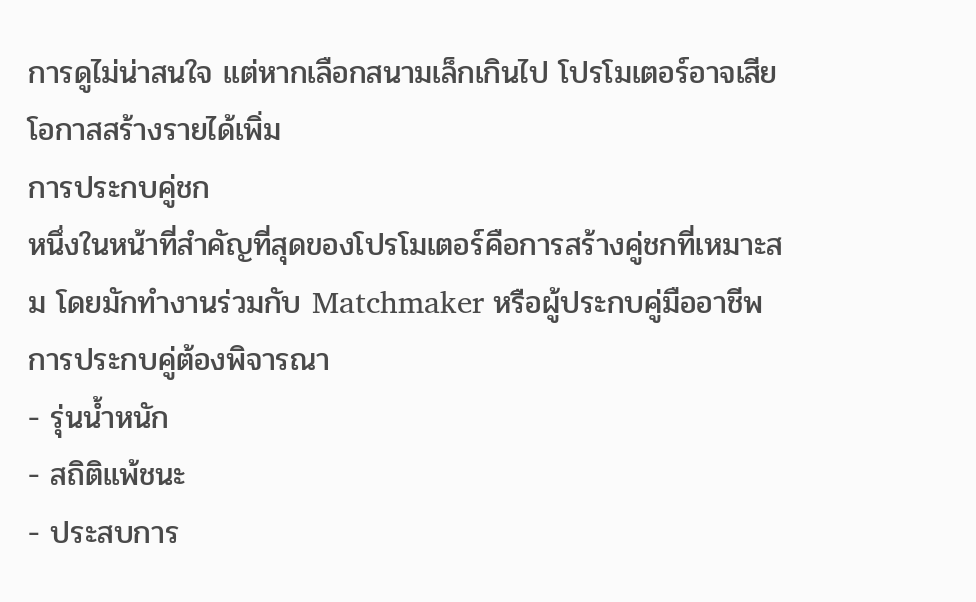การดูไม่น่าสนใจ แต่หากเลือกสนามเล็กเกินไป โปรโมเตอร์อาจเสียโอกาสสร้างรายได้เพิ่ม
การประกบคู่ชก
หนึ่งในหน้าที่สำคัญที่สุดของโปรโมเตอร์คือการสร้างคู่ชกที่เหมาะสม โดยมักทำงานร่วมกับ Matchmaker หรือผู้ประกบคู่มืออาชีพ
การประกบคู่ต้องพิจารณา
- รุ่นน้ำหนัก
- สถิติแพ้ชนะ
- ประสบการ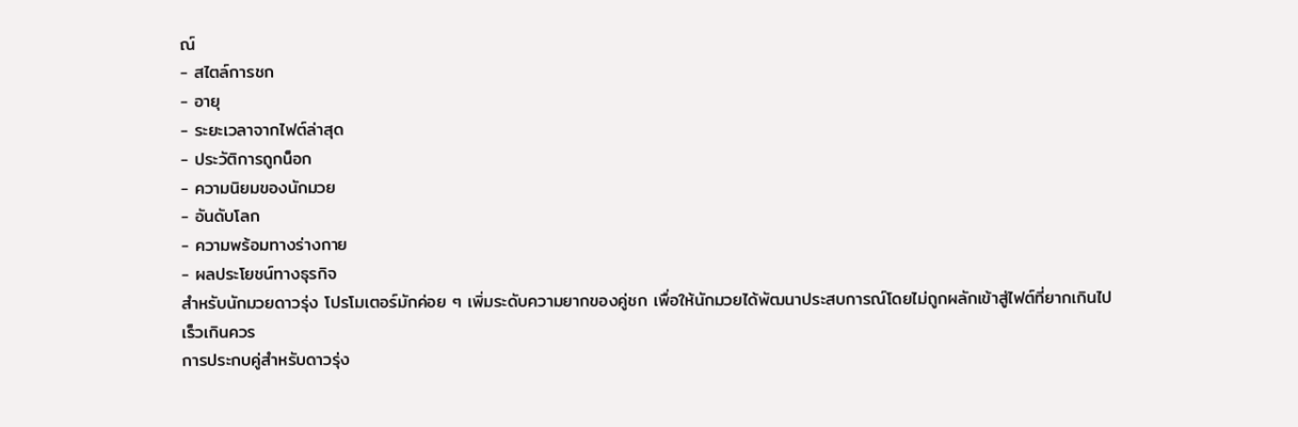ณ์
- สไตล์การชก
- อายุ
- ระยะเวลาจากไฟต์ล่าสุด
- ประวัติการถูกน็อก
- ความนิยมของนักมวย
- อันดับโลก
- ความพร้อมทางร่างกาย
- ผลประโยชน์ทางธุรกิจ
สำหรับนักมวยดาวรุ่ง โปรโมเตอร์มักค่อย ๆ เพิ่มระดับความยากของคู่ชก เพื่อให้นักมวยได้พัฒนาประสบการณ์โดยไม่ถูกผลักเข้าสู่ไฟต์ที่ยากเกินไปเร็วเกินควร
การประกบคู่สำหรับดาวรุ่ง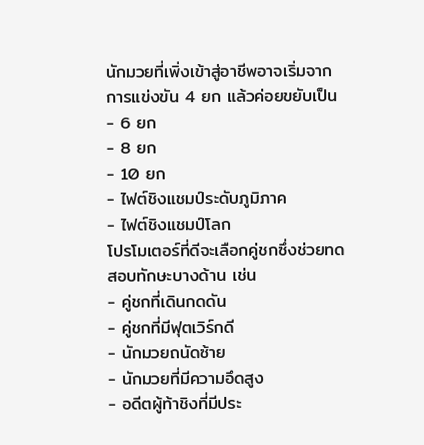นักมวยที่เพิ่งเข้าสู่อาชีพอาจเริ่มจากการแข่งขัน 4 ยก แล้วค่อยขยับเป็น
- 6 ยก
- 8 ยก
- 10 ยก
- ไฟต์ชิงแชมป์ระดับภูมิภาค
- ไฟต์ชิงแชมป์โลก
โปรโมเตอร์ที่ดีจะเลือกคู่ชกซึ่งช่วยทดสอบทักษะบางด้าน เช่น
- คู่ชกที่เดินกดดัน
- คู่ชกที่มีฟุตเวิร์กดี
- นักมวยถนัดซ้าย
- นักมวยที่มีความอึดสูง
- อดีตผู้ท้าชิงที่มีประ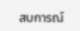สบการณ์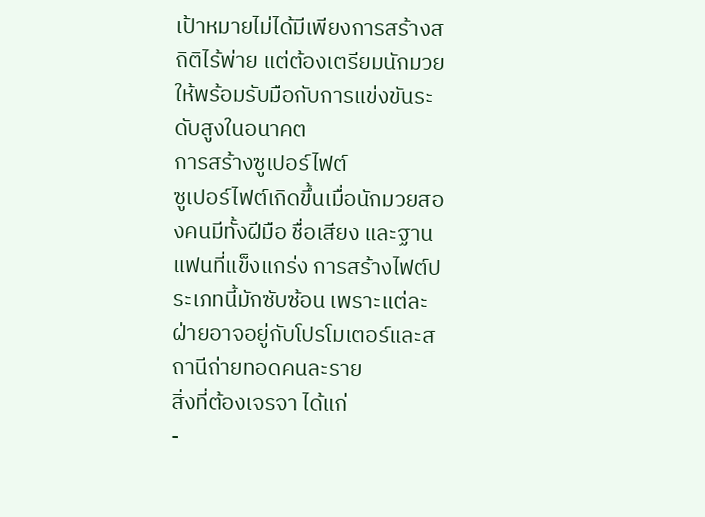เป้าหมายไม่ได้มีเพียงการสร้างสถิติไร้พ่าย แต่ต้องเตรียมนักมวยให้พร้อมรับมือกับการแข่งขันระดับสูงในอนาคต
การสร้างซูเปอร์ไฟต์
ซูเปอร์ไฟต์เกิดขึ้นเมื่อนักมวยสองคนมีทั้งฝีมือ ชื่อเสียง และฐานแฟนที่แข็งแกร่ง การสร้างไฟต์ประเภทนี้มักซับซ้อน เพราะแต่ละฝ่ายอาจอยู่กับโปรโมเตอร์และสถานีถ่ายทอดคนละราย
สิ่งที่ต้องเจรจา ได้แก่
-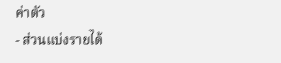ค่าตัว
- ส่วนแบ่งรายได้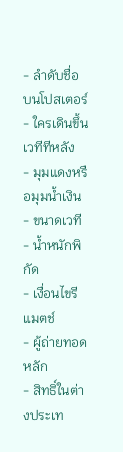- ลำดับชื่อบนโปสเตอร์
- ใครเดินขึ้นเวทีทีหลัง
- มุมแดงหรือมุมน้ำเงิน
- ขนาดเวที
- น้ำหนักพิกัด
- เงื่อนไขรีแมตช์
- ผู้ถ่ายทอดหลัก
- สิทธิ์ในต่างประเท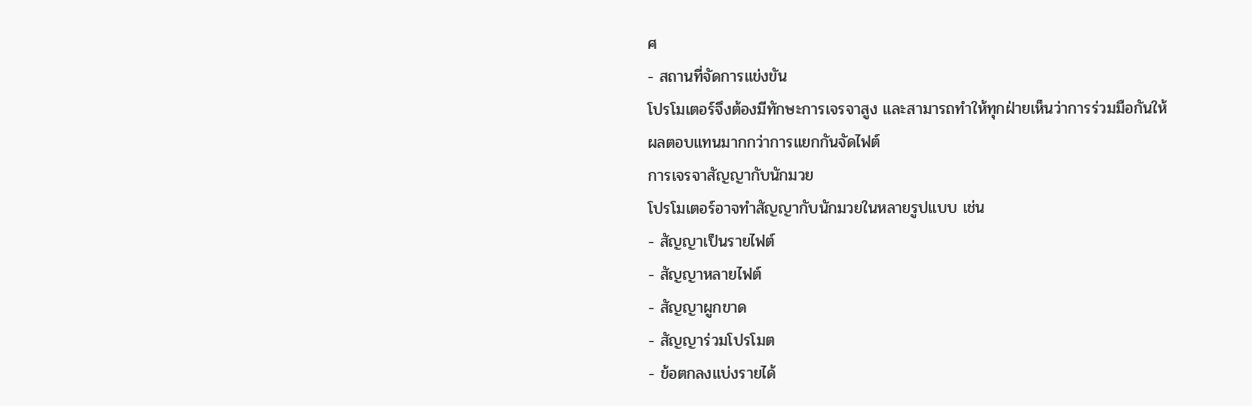ศ
- สถานที่จัดการแข่งขัน
โปรโมเตอร์จึงต้องมีทักษะการเจรจาสูง และสามารถทำให้ทุกฝ่ายเห็นว่าการร่วมมือกันให้ผลตอบแทนมากกว่าการแยกกันจัดไฟต์
การเจรจาสัญญากับนักมวย
โปรโมเตอร์อาจทำสัญญากับนักมวยในหลายรูปแบบ เช่น
- สัญญาเป็นรายไฟต์
- สัญญาหลายไฟต์
- สัญญาผูกขาด
- สัญญาร่วมโปรโมต
- ข้อตกลงแบ่งรายได้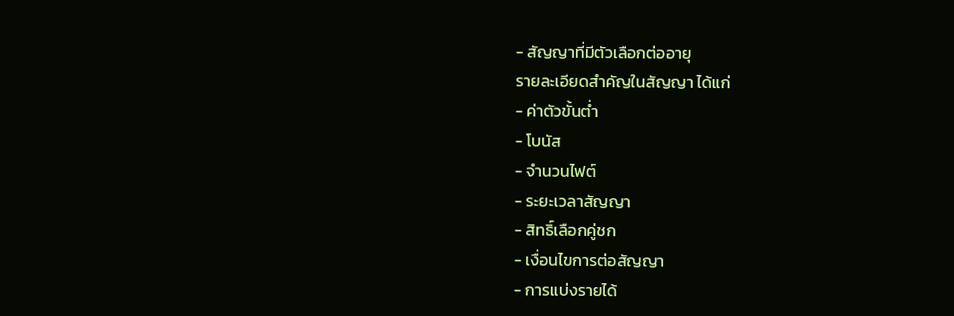- สัญญาที่มีตัวเลือกต่ออายุ
รายละเอียดสำคัญในสัญญา ได้แก่
- ค่าตัวขั้นต่ำ
- โบนัส
- จำนวนไฟต์
- ระยะเวลาสัญญา
- สิทธิ์เลือกคู่ชก
- เงื่อนไขการต่อสัญญา
- การแบ่งรายได้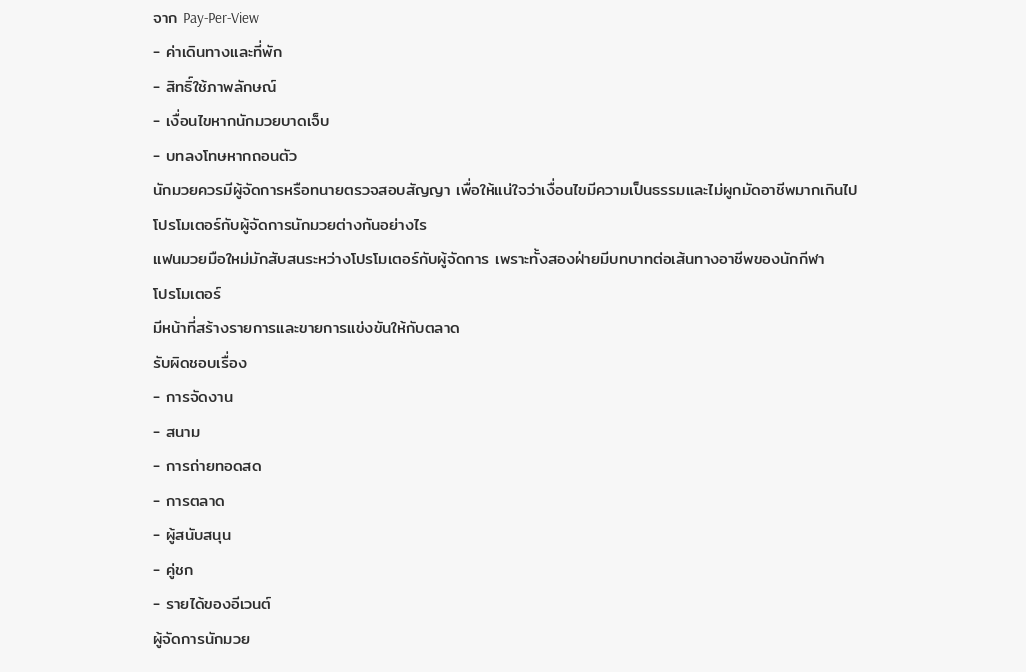จาก Pay-Per-View
- ค่าเดินทางและที่พัก
- สิทธิ์ใช้ภาพลักษณ์
- เงื่อนไขหากนักมวยบาดเจ็บ
- บทลงโทษหากถอนตัว
นักมวยควรมีผู้จัดการหรือทนายตรวจสอบสัญญา เพื่อให้แน่ใจว่าเงื่อนไขมีความเป็นธรรมและไม่ผูกมัดอาชีพมากเกินไป
โปรโมเตอร์กับผู้จัดการนักมวยต่างกันอย่างไร
แฟนมวยมือใหม่มักสับสนระหว่างโปรโมเตอร์กับผู้จัดการ เพราะทั้งสองฝ่ายมีบทบาทต่อเส้นทางอาชีพของนักกีฬา
โปรโมเตอร์
มีหน้าที่สร้างรายการและขายการแข่งขันให้กับตลาด
รับผิดชอบเรื่อง
- การจัดงาน
- สนาม
- การถ่ายทอดสด
- การตลาด
- ผู้สนับสนุน
- คู่ชก
- รายได้ของอีเวนต์
ผู้จัดการนักมวย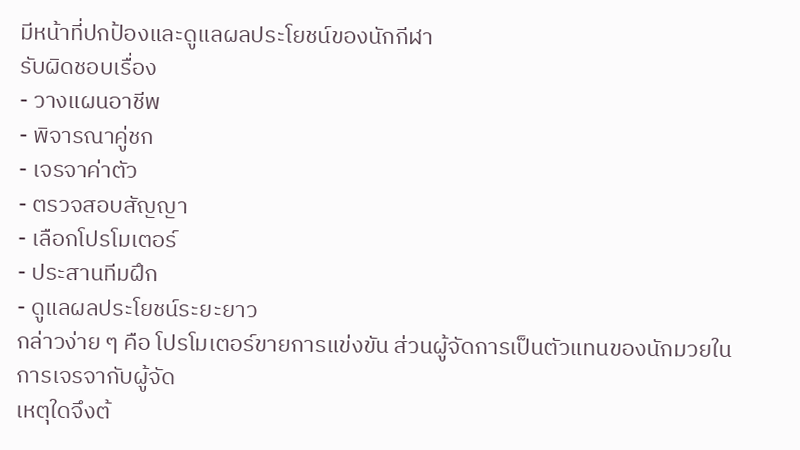มีหน้าที่ปกป้องและดูแลผลประโยชน์ของนักกีฬา
รับผิดชอบเรื่อง
- วางแผนอาชีพ
- พิจารณาคู่ชก
- เจรจาค่าตัว
- ตรวจสอบสัญญา
- เลือกโปรโมเตอร์
- ประสานทีมฝึก
- ดูแลผลประโยชน์ระยะยาว
กล่าวง่าย ๆ คือ โปรโมเตอร์ขายการแข่งขัน ส่วนผู้จัดการเป็นตัวแทนของนักมวยในการเจรจากับผู้จัด
เหตุใดจึงต้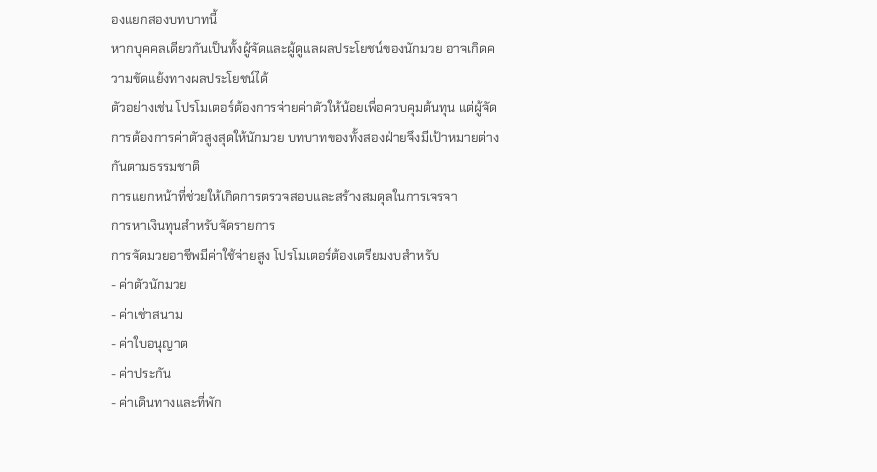องแยกสองบทบาทนี้
หากบุคคลเดียวกันเป็นทั้งผู้จัดและผู้ดูแลผลประโยชน์ของนักมวย อาจเกิดความขัดแย้งทางผลประโยชน์ได้
ตัวอย่างเช่น โปรโมเตอร์ต้องการจ่ายค่าตัวให้น้อยเพื่อควบคุมต้นทุน แต่ผู้จัดการต้องการค่าตัวสูงสุดให้นักมวย บทบาทของทั้งสองฝ่ายจึงมีเป้าหมายต่างกันตามธรรมชาติ
การแยกหน้าที่ช่วยให้เกิดการตรวจสอบและสร้างสมดุลในการเจรจา
การหาเงินทุนสำหรับจัดรายการ
การจัดมวยอาชีพมีค่าใช้จ่ายสูง โปรโมเตอร์ต้องเตรียมงบสำหรับ
- ค่าตัวนักมวย
- ค่าเช่าสนาม
- ค่าใบอนุญาต
- ค่าประกัน
- ค่าเดินทางและที่พัก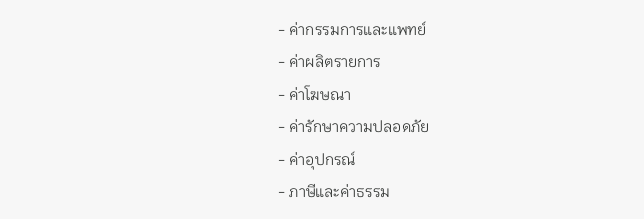- ค่ากรรมการและแพทย์
- ค่าผลิตรายการ
- ค่าโฆษณา
- ค่ารักษาความปลอดภัย
- ค่าอุปกรณ์
- ภาษีและค่าธรรม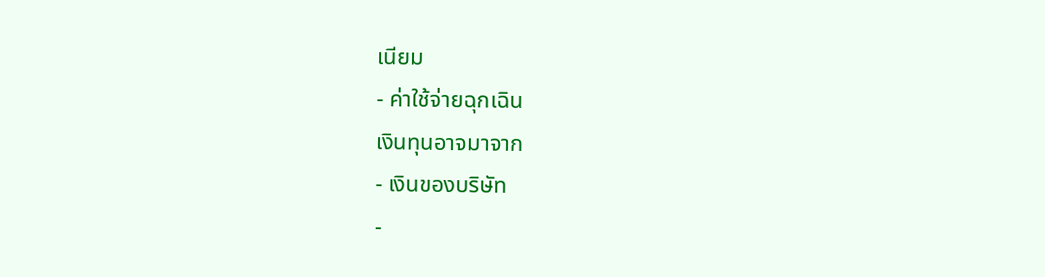เนียม
- ค่าใช้จ่ายฉุกเฉิน
เงินทุนอาจมาจาก
- เงินของบริษัท
-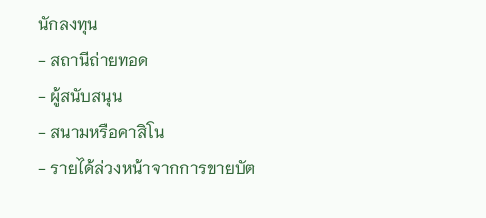นักลงทุน
- สถานีถ่ายทอด
- ผู้สนับสนุน
- สนามหรือคาสิโน
- รายได้ล่วงหน้าจากการขายบัต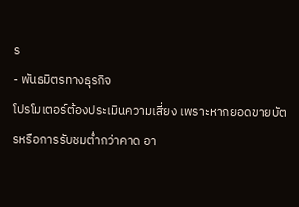ร
- พันธมิตรทางธุรกิจ
โปรโมเตอร์ต้องประเมินความเสี่ยง เพราะหากยอดขายบัตรหรือการรับชมต่ำกว่าคาด อา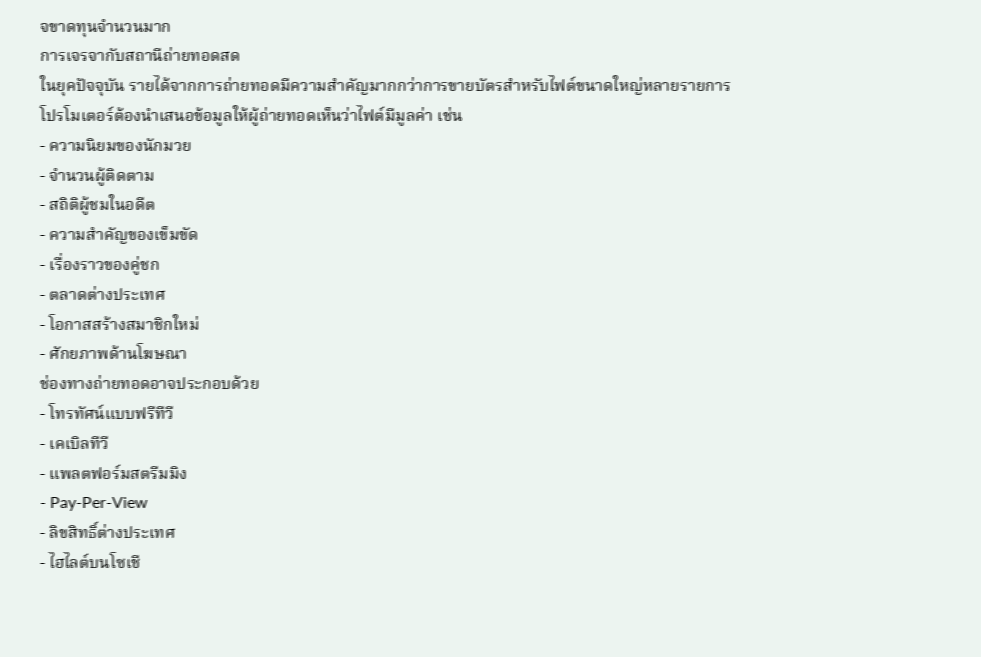จขาดทุนจำนวนมาก
การเจรจากับสถานีถ่ายทอดสด
ในยุคปัจจุบัน รายได้จากการถ่ายทอดมีความสำคัญมากกว่าการขายบัตรสำหรับไฟต์ขนาดใหญ่หลายรายการ
โปรโมเตอร์ต้องนำเสนอข้อมูลให้ผู้ถ่ายทอดเห็นว่าไฟต์มีมูลค่า เช่น
- ความนิยมของนักมวย
- จำนวนผู้ติดตาม
- สถิติผู้ชมในอดีต
- ความสำคัญของเข็มขัด
- เรื่องราวของคู่ชก
- ตลาดต่างประเทศ
- โอกาสสร้างสมาชิกใหม่
- ศักยภาพด้านโฆษณา
ช่องทางถ่ายทอดอาจประกอบด้วย
- โทรทัศน์แบบฟรีทีวี
- เคเบิลทีวี
- แพลตฟอร์มสตรีมมิง
- Pay-Per-View
- ลิขสิทธิ์ต่างประเทศ
- ไฮไลต์บนโซเชี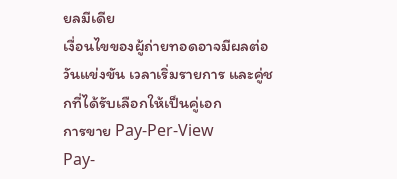ยลมีเดีย
เงื่อนไขของผู้ถ่ายทอดอาจมีผลต่อวันแข่งขัน เวลาเริ่มรายการ และคู่ชกที่ได้รับเลือกให้เป็นคู่เอก
การขาย Pay-Per-View
Pay-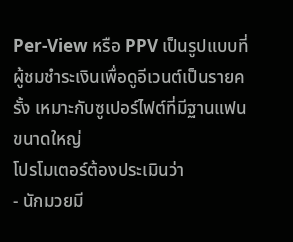Per-View หรือ PPV เป็นรูปแบบที่ผู้ชมชำระเงินเพื่อดูอีเวนต์เป็นรายครั้ง เหมาะกับซูเปอร์ไฟต์ที่มีฐานแฟนขนาดใหญ่
โปรโมเตอร์ต้องประเมินว่า
- นักมวยมี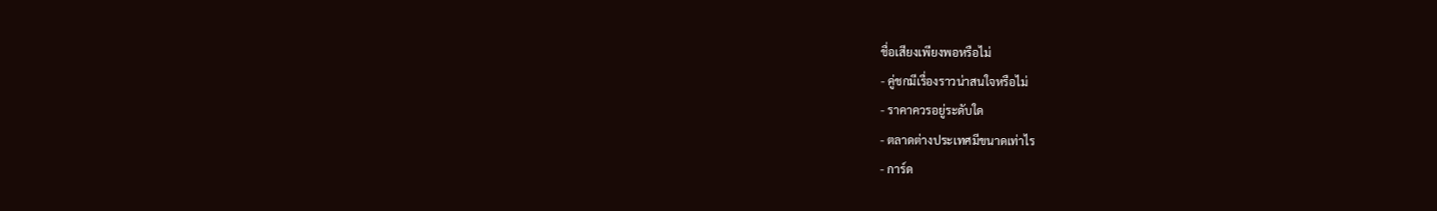ชื่อเสียงเพียงพอหรือไม่
- คู่ชกมีเรื่องราวน่าสนใจหรือไม่
- ราคาควรอยู่ระดับใด
- ตลาดต่างประเทศมีขนาดเท่าไร
- การ์ด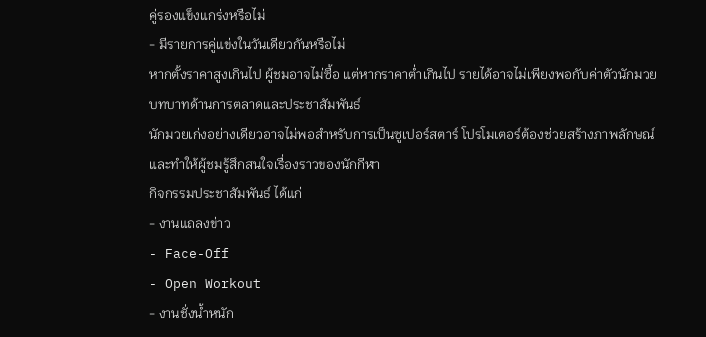คู่รองแข็งแกร่งหรือไม่
- มีรายการคู่แข่งในวันเดียวกันหรือไม่
หากตั้งราคาสูงเกินไป ผู้ชมอาจไม่ซื้อ แต่หากราคาต่ำเกินไป รายได้อาจไม่เพียงพอกับค่าตัวนักมวย
บทบาทด้านการตลาดและประชาสัมพันธ์
นักมวยเก่งอย่างเดียวอาจไม่พอสำหรับการเป็นซูเปอร์สตาร์ โปรโมเตอร์ต้องช่วยสร้างภาพลักษณ์และทำให้ผู้ชมรู้สึกสนใจเรื่องราวของนักกีฬา
กิจกรรมประชาสัมพันธ์ ได้แก่
- งานแถลงข่าว
- Face-Off
- Open Workout
- งานชั่งน้ำหนัก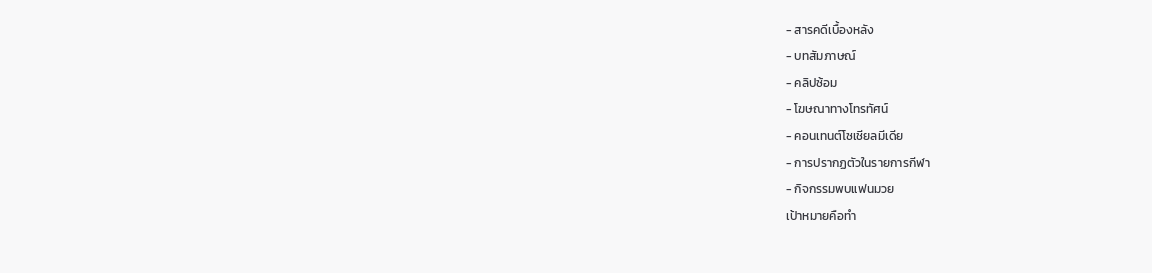- สารคดีเบื้องหลัง
- บทสัมภาษณ์
- คลิปซ้อม
- โฆษณาทางโทรทัศน์
- คอนเทนต์โซเชียลมีเดีย
- การปรากฏตัวในรายการกีฬา
- กิจกรรมพบแฟนมวย
เป้าหมายคือทำ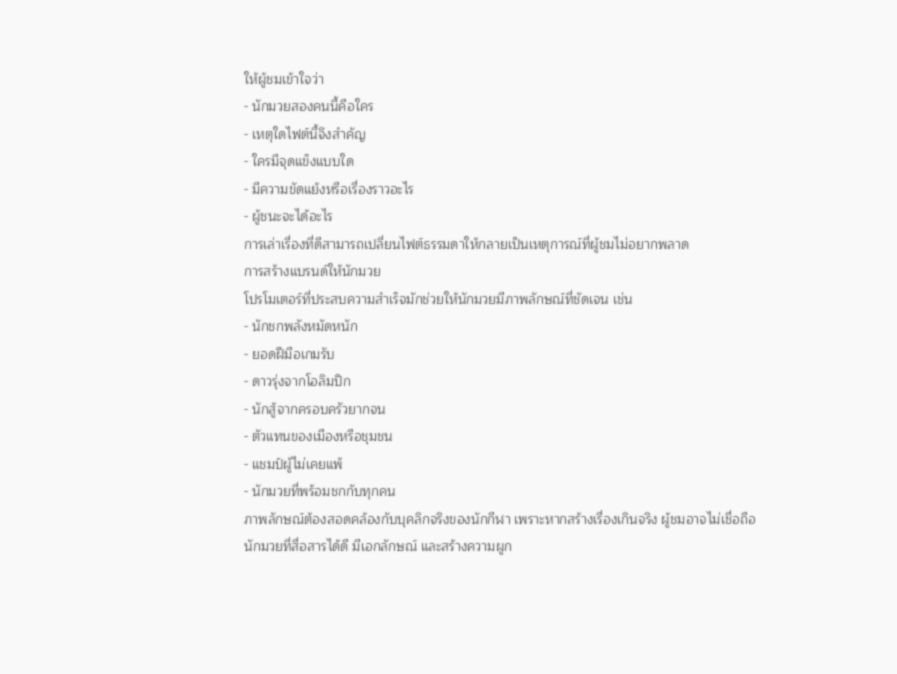ให้ผู้ชมเข้าใจว่า
- นักมวยสองคนนี้คือใคร
- เหตุใดไฟต์นี้จึงสำคัญ
- ใครมีจุดแข็งแบบใด
- มีความขัดแย้งหรือเรื่องราวอะไร
- ผู้ชนะจะได้อะไร
การเล่าเรื่องที่ดีสามารถเปลี่ยนไฟต์ธรรมดาให้กลายเป็นเหตุการณ์ที่ผู้ชมไม่อยากพลาด
การสร้างแบรนด์ให้นักมวย
โปรโมเตอร์ที่ประสบความสำเร็จมักช่วยให้นักมวยมีภาพลักษณ์ที่ชัดเจน เช่น
- นักชกพลังหมัดหนัก
- ยอดฝีมือเกมรับ
- ดาวรุ่งจากโอลิมปิก
- นักสู้จากครอบครัวยากจน
- ตัวแทนของเมืองหรือชุมชน
- แชมป์ผู้ไม่เคยแพ้
- นักมวยที่พร้อมชกกับทุกคน
ภาพลักษณ์ต้องสอดคล้องกับบุคลิกจริงของนักกีฬา เพราะหากสร้างเรื่องเกินจริง ผู้ชมอาจไม่เชื่อถือ
นักมวยที่สื่อสารได้ดี มีเอกลักษณ์ และสร้างความผูก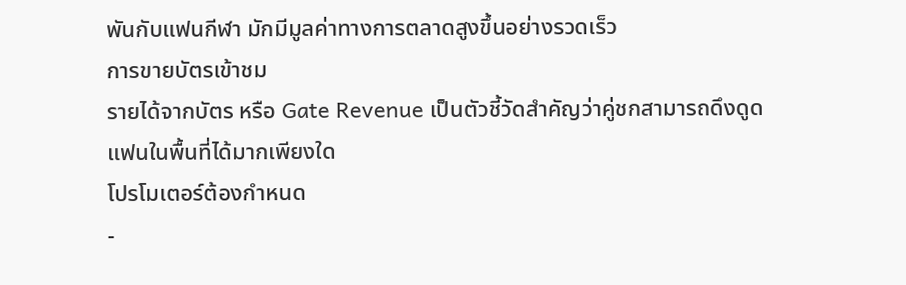พันกับแฟนกีฬา มักมีมูลค่าทางการตลาดสูงขึ้นอย่างรวดเร็ว
การขายบัตรเข้าชม
รายได้จากบัตร หรือ Gate Revenue เป็นตัวชี้วัดสำคัญว่าคู่ชกสามารถดึงดูดแฟนในพื้นที่ได้มากเพียงใด
โปรโมเตอร์ต้องกำหนด
-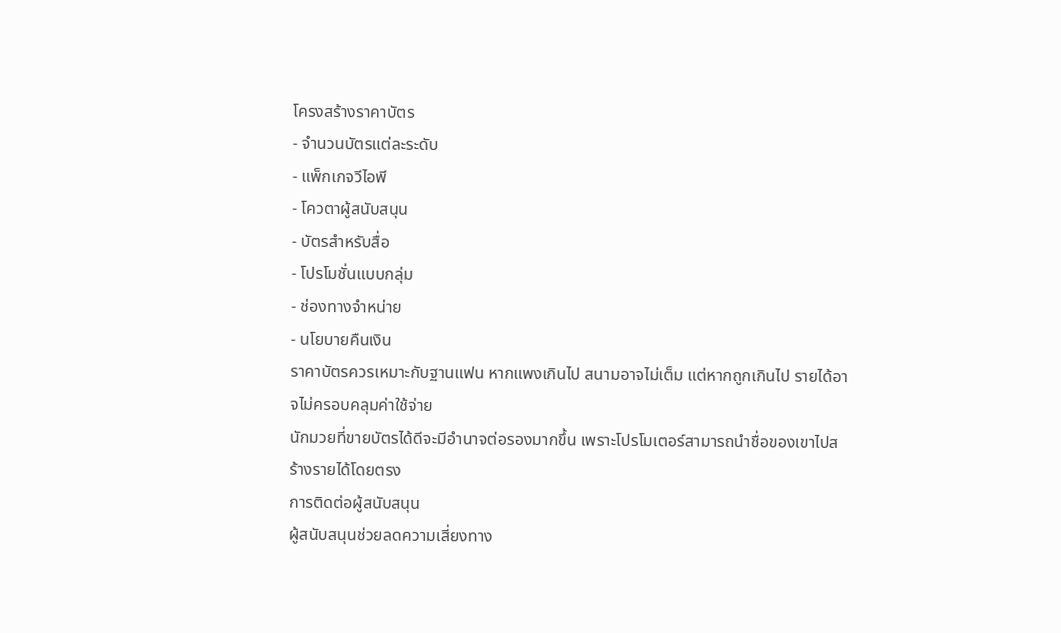โครงสร้างราคาบัตร
- จำนวนบัตรแต่ละระดับ
- แพ็กเกจวีไอพี
- โควตาผู้สนับสนุน
- บัตรสำหรับสื่อ
- โปรโมชั่นแบบกลุ่ม
- ช่องทางจำหน่าย
- นโยบายคืนเงิน
ราคาบัตรควรเหมาะกับฐานแฟน หากแพงเกินไป สนามอาจไม่เต็ม แต่หากถูกเกินไป รายได้อาจไม่ครอบคลุมค่าใช้จ่าย
นักมวยที่ขายบัตรได้ดีจะมีอำนาจต่อรองมากขึ้น เพราะโปรโมเตอร์สามารถนำชื่อของเขาไปสร้างรายได้โดยตรง
การติดต่อผู้สนับสนุน
ผู้สนับสนุนช่วยลดความเสี่ยงทาง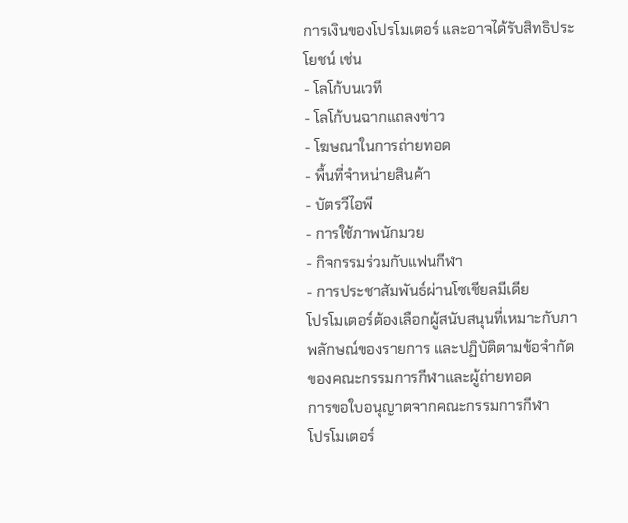การเงินของโปรโมเตอร์ และอาจได้รับสิทธิประโยชน์ เช่น
- โลโก้บนเวที
- โลโก้บนฉากแถลงข่าว
- โฆษณาในการถ่ายทอด
- พื้นที่จำหน่ายสินค้า
- บัตรวีไอพี
- การใช้ภาพนักมวย
- กิจกรรมร่วมกับแฟนกีฬา
- การประชาสัมพันธ์ผ่านโซเชียลมีเดีย
โปรโมเตอร์ต้องเลือกผู้สนับสนุนที่เหมาะกับภาพลักษณ์ของรายการ และปฏิบัติตามข้อจำกัดของคณะกรรมการกีฬาและผู้ถ่ายทอด
การขอใบอนุญาตจากคณะกรรมการกีฬา
โปรโมเตอร์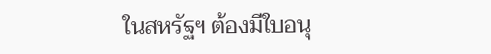ในสหรัฐฯ ต้องมีใบอนุ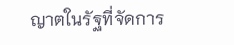ญาตในรัฐที่จัดการ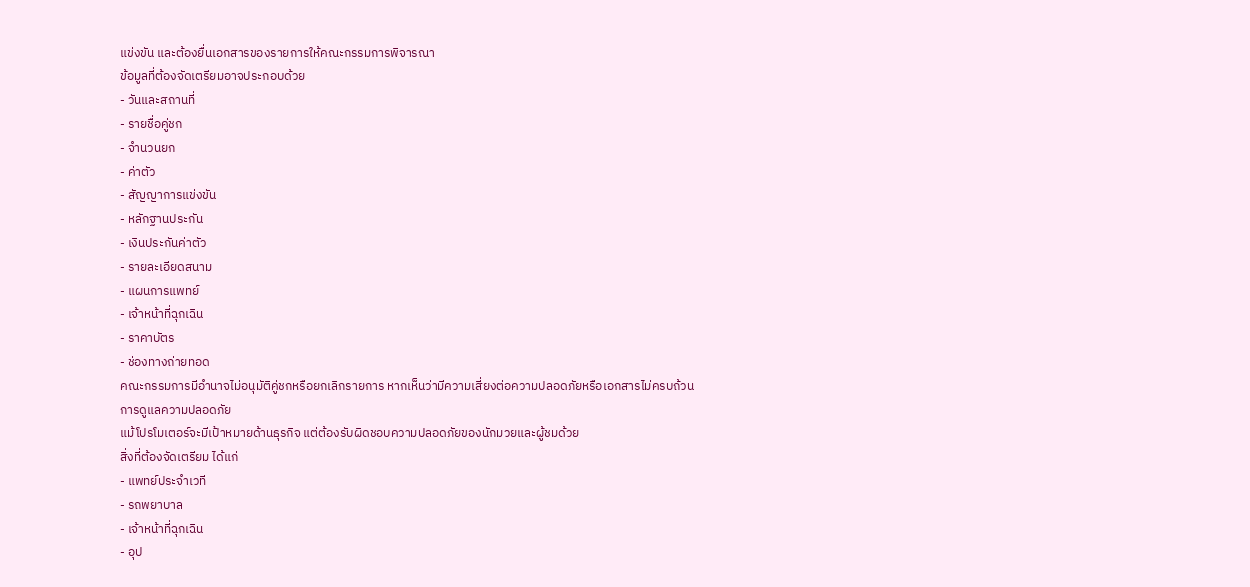แข่งขัน และต้องยื่นเอกสารของรายการให้คณะกรรมการพิจารณา
ข้อมูลที่ต้องจัดเตรียมอาจประกอบด้วย
- วันและสถานที่
- รายชื่อคู่ชก
- จำนวนยก
- ค่าตัว
- สัญญาการแข่งขัน
- หลักฐานประกัน
- เงินประกันค่าตัว
- รายละเอียดสนาม
- แผนการแพทย์
- เจ้าหน้าที่ฉุกเฉิน
- ราคาบัตร
- ช่องทางถ่ายทอด
คณะกรรมการมีอำนาจไม่อนุมัติคู่ชกหรือยกเลิกรายการ หากเห็นว่ามีความเสี่ยงต่อความปลอดภัยหรือเอกสารไม่ครบถ้วน
การดูแลความปลอดภัย
แม้โปรโมเตอร์จะมีเป้าหมายด้านธุรกิจ แต่ต้องรับผิดชอบความปลอดภัยของนักมวยและผู้ชมด้วย
สิ่งที่ต้องจัดเตรียม ได้แก่
- แพทย์ประจำเวที
- รถพยาบาล
- เจ้าหน้าที่ฉุกเฉิน
- อุป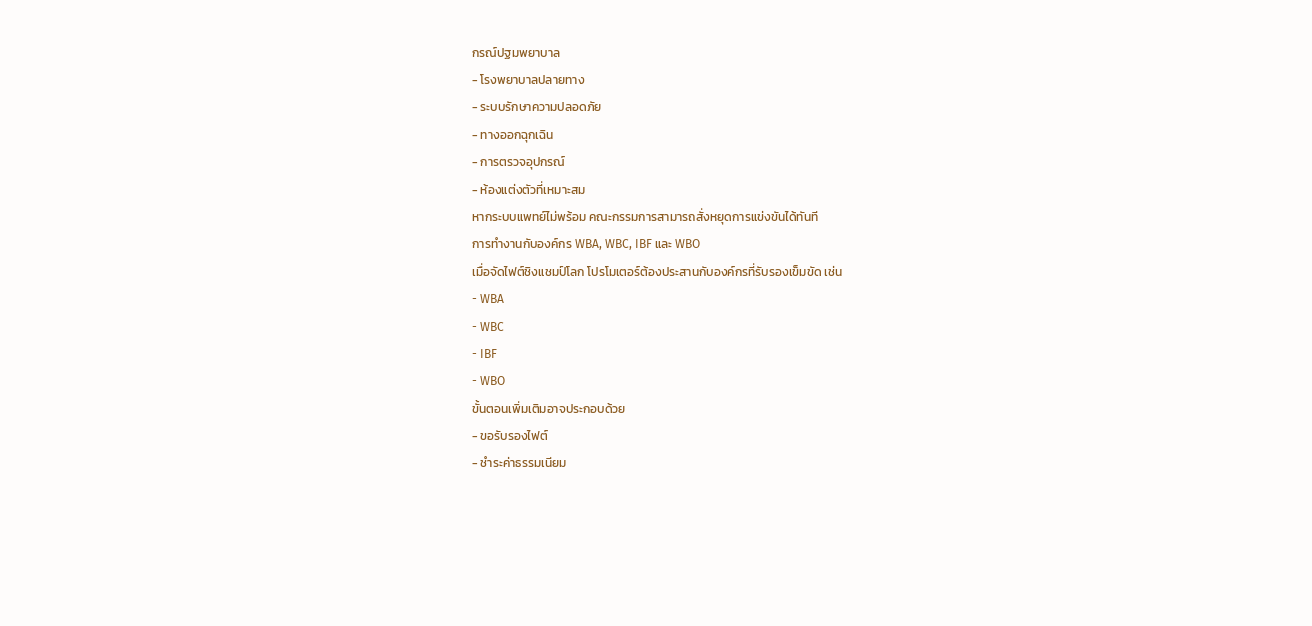กรณ์ปฐมพยาบาล
- โรงพยาบาลปลายทาง
- ระบบรักษาความปลอดภัย
- ทางออกฉุกเฉิน
- การตรวจอุปกรณ์
- ห้องแต่งตัวที่เหมาะสม
หากระบบแพทย์ไม่พร้อม คณะกรรมการสามารถสั่งหยุดการแข่งขันได้ทันที
การทำงานกับองค์กร WBA, WBC, IBF และ WBO
เมื่อจัดไฟต์ชิงแชมป์โลก โปรโมเตอร์ต้องประสานกับองค์กรที่รับรองเข็มขัด เช่น
- WBA
- WBC
- IBF
- WBO
ขั้นตอนเพิ่มเติมอาจประกอบด้วย
- ขอรับรองไฟต์
- ชำระค่าธรรมเนียม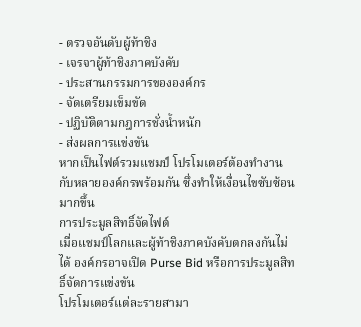- ตรวจอันดับผู้ท้าชิง
- เจรจาผู้ท้าชิงภาคบังคับ
- ประสานกรรมการขององค์กร
- จัดเตรียมเข็มขัด
- ปฏิบัติตามกฎการชั่งน้ำหนัก
- ส่งผลการแข่งขัน
หากเป็นไฟต์รวมแชมป์ โปรโมเตอร์ต้องทำงานกับหลายองค์กรพร้อมกัน ซึ่งทำให้เงื่อนไขซับซ้อนมากขึ้น
การประมูลสิทธิ์จัดไฟต์
เมื่อแชมป์โลกและผู้ท้าชิงภาคบังคับตกลงกันไม่ได้ องค์กรอาจเปิด Purse Bid หรือการประมูลสิทธิ์จัดการแข่งขัน
โปรโมเตอร์แต่ละรายสามา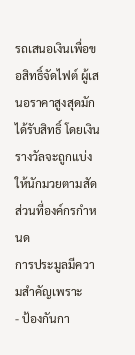รถเสนอเงินเพื่อขอสิทธิ์จัดไฟต์ ผู้เสนอราคาสูงสุดมักได้รับสิทธิ์ โดยเงินรางวัลจะถูกแบ่งให้นักมวยตามสัดส่วนที่องค์กรกำหนด
การประมูลมีความสำคัญเพราะ
- ป้องกันกา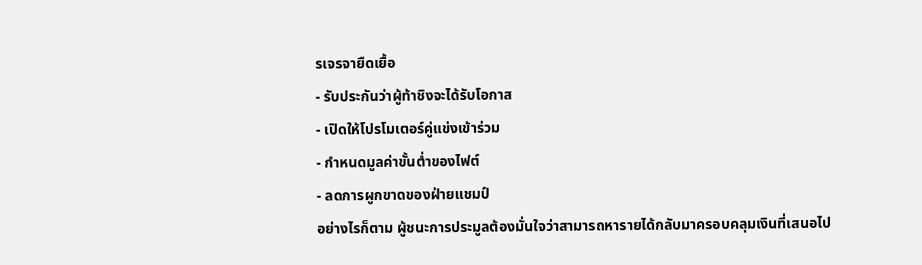รเจรจายืดเยื้อ
- รับประกันว่าผู้ท้าชิงจะได้รับโอกาส
- เปิดให้โปรโมเตอร์คู่แข่งเข้าร่วม
- กำหนดมูลค่าขั้นต่ำของไฟต์
- ลดการผูกขาดของฝ่ายแชมป์
อย่างไรก็ตาม ผู้ชนะการประมูลต้องมั่นใจว่าสามารถหารายได้กลับมาครอบคลุมเงินที่เสนอไป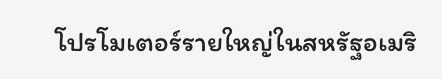โปรโมเตอร์รายใหญ่ในสหรัฐอเมริ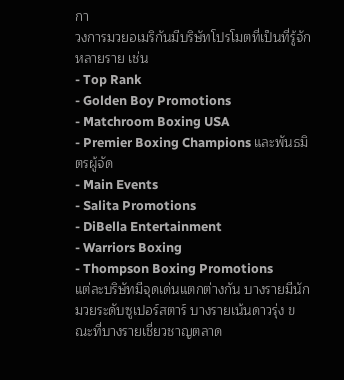กา
วงการมวยอเมริกันมีบริษัทโปรโมตที่เป็นที่รู้จักหลายราย เช่น
- Top Rank
- Golden Boy Promotions
- Matchroom Boxing USA
- Premier Boxing Champions และพันธมิตรผู้จัด
- Main Events
- Salita Promotions
- DiBella Entertainment
- Warriors Boxing
- Thompson Boxing Promotions
แต่ละบริษัทมีจุดเด่นแตกต่างกัน บางรายมีนักมวยระดับซูเปอร์สตาร์ บางรายเน้นดาวรุ่ง ขณะที่บางรายเชี่ยวชาญตลาด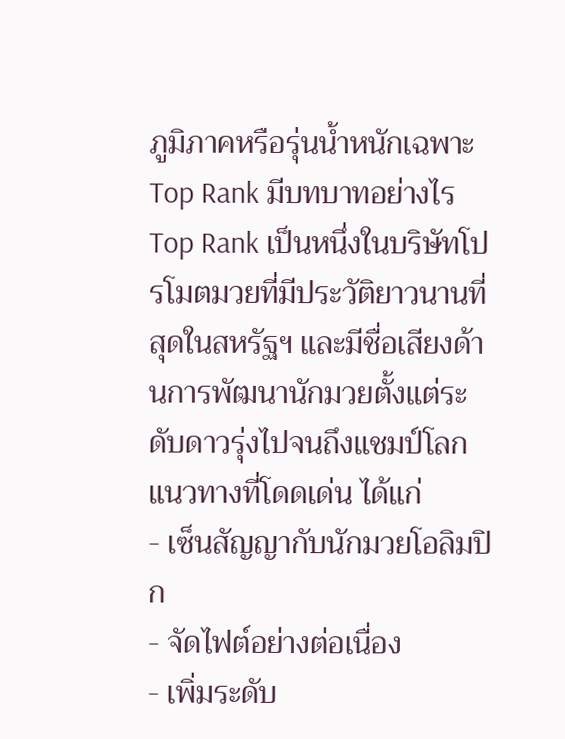ภูมิภาคหรือรุ่นน้ำหนักเฉพาะ
Top Rank มีบทบาทอย่างไร
Top Rank เป็นหนึ่งในบริษัทโปรโมตมวยที่มีประวัติยาวนานที่สุดในสหรัฐฯ และมีชื่อเสียงด้านการพัฒนานักมวยตั้งแต่ระดับดาวรุ่งไปจนถึงแชมป์โลก
แนวทางที่โดดเด่น ได้แก่
- เซ็นสัญญากับนักมวยโอลิมปิก
- จัดไฟต์อย่างต่อเนื่อง
- เพิ่มระดับ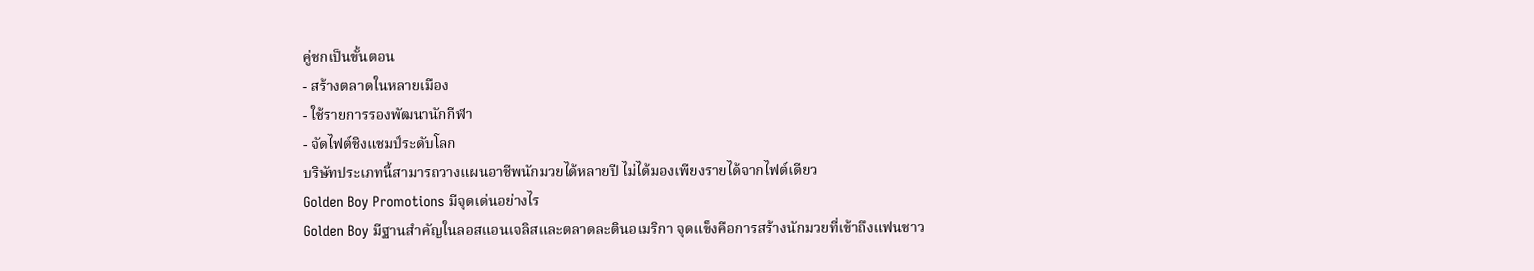คู่ชกเป็นขั้นตอน
- สร้างตลาดในหลายเมือง
- ใช้รายการรองพัฒนานักกีฬา
- จัดไฟต์ชิงแชมป์ระดับโลก
บริษัทประเภทนี้สามารถวางแผนอาชีพนักมวยได้หลายปี ไม่ได้มองเพียงรายได้จากไฟต์เดียว
Golden Boy Promotions มีจุดเด่นอย่างไร
Golden Boy มีฐานสำคัญในลอสแอนเจลิสและตลาดละตินอเมริกา จุดแข็งคือการสร้างนักมวยที่เข้าถึงแฟนชาว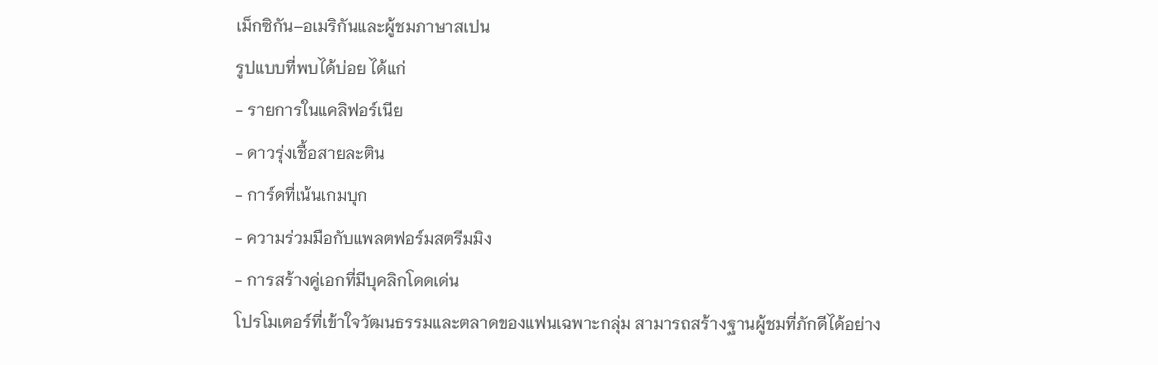เม็กซิกัน–อเมริกันและผู้ชมภาษาสเปน
รูปแบบที่พบได้บ่อย ได้แก่
- รายการในแคลิฟอร์เนีย
- ดาวรุ่งเชื้อสายละติน
- การ์ดที่เน้นเกมบุก
- ความร่วมมือกับแพลตฟอร์มสตรีมมิง
- การสร้างคู่เอกที่มีบุคลิกโดดเด่น
โปรโมเตอร์ที่เข้าใจวัฒนธรรมและตลาดของแฟนเฉพาะกลุ่ม สามารถสร้างฐานผู้ชมที่ภักดีได้อย่าง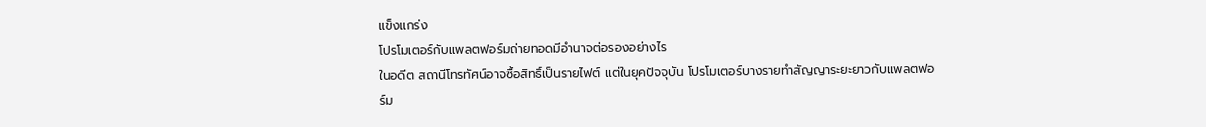แข็งแกร่ง
โปรโมเตอร์กับแพลตฟอร์มถ่ายทอดมีอำนาจต่อรองอย่างไร
ในอดีต สถานีโทรทัศน์อาจซื้อสิทธิ์เป็นรายไฟต์ แต่ในยุคปัจจุบัน โปรโมเตอร์บางรายทำสัญญาระยะยาวกับแพลตฟอร์ม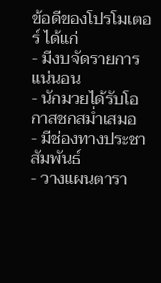ข้อดีของโปรโมเตอร์ ได้แก่
- มีงบจัดรายการแน่นอน
- นักมวยได้รับโอกาสชกสม่ำเสมอ
- มีช่องทางประชาสัมพันธ์
- วางแผนตารา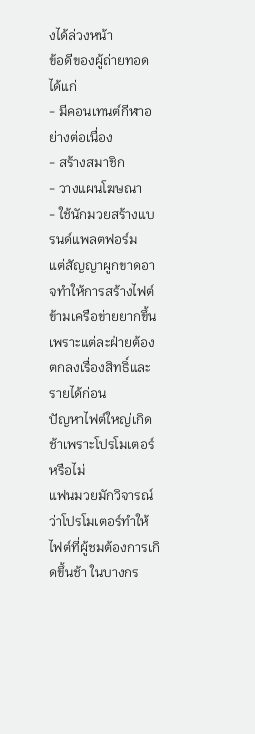งได้ล่วงหน้า
ข้อดีของผู้ถ่ายทอด ได้แก่
- มีคอนเทนต์กีฬาอย่างต่อเนื่อง
- สร้างสมาชิก
- วางแผนโฆษณา
- ใช้นักมวยสร้างแบรนด์แพลตฟอร์ม
แต่สัญญาผูกขาดอาจทำให้การสร้างไฟต์ข้ามเครือข่ายยากขึ้น เพราะแต่ละฝ่ายต้องตกลงเรื่องสิทธิ์และรายได้ก่อน
ปัญหาไฟต์ใหญ่เกิดช้าเพราะโปรโมเตอร์หรือไม่
แฟนมวยมักวิจารณ์ว่าโปรโมเตอร์ทำให้ไฟต์ที่ผู้ชมต้องการเกิดขึ้นช้า ในบางกร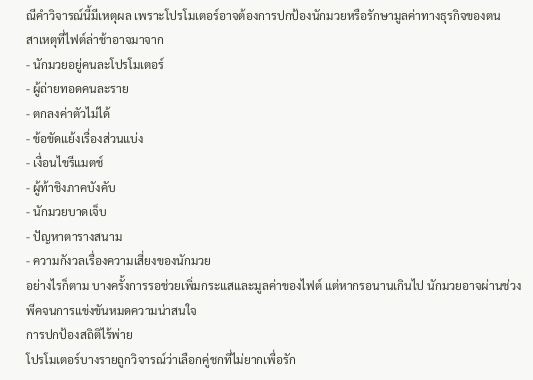ณีคำวิจารณ์นี้มีเหตุผล เพราะโปรโมเตอร์อาจต้องการปกป้องนักมวยหรือรักษามูลค่าทางธุรกิจของตน
สาเหตุที่ไฟต์ล่าช้าอาจมาจาก
- นักมวยอยู่คนละโปรโมเตอร์
- ผู้ถ่ายทอดคนละราย
- ตกลงค่าตัวไม่ได้
- ข้อขัดแย้งเรื่องส่วนแบ่ง
- เงื่อนไขรีแมตช์
- ผู้ท้าชิงภาคบังคับ
- นักมวยบาดเจ็บ
- ปัญหาตารางสนาม
- ความกังวลเรื่องความเสี่ยงของนักมวย
อย่างไรก็ตาม บางครั้งการรอช่วยเพิ่มกระแสและมูลค่าของไฟต์ แต่หากรอนานเกินไป นักมวยอาจผ่านช่วงพีคจนการแข่งขันหมดความน่าสนใจ
การปกป้องสถิติไร้พ่าย
โปรโมเตอร์บางรายถูกวิจารณ์ว่าเลือกคู่ชกที่ไม่ยากเพื่อรัก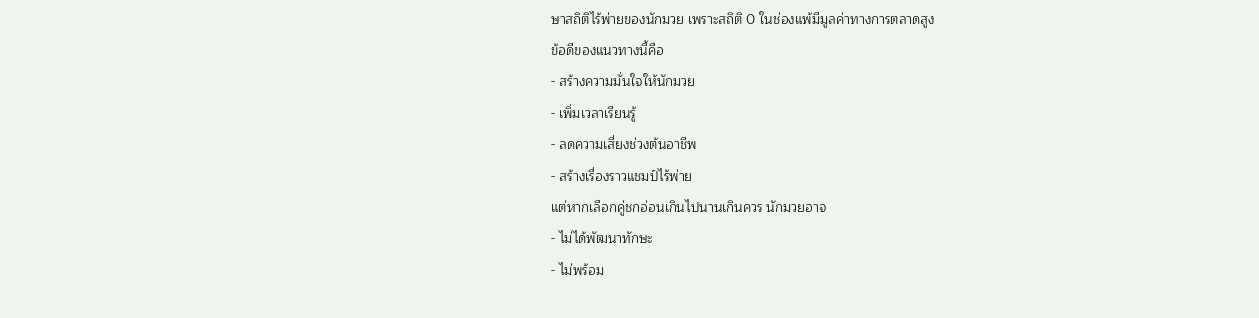ษาสถิติไร้พ่ายของนักมวย เพราะสถิติ 0 ในช่องแพ้มีมูลค่าทางการตลาดสูง
ข้อดีของแนวทางนี้คือ
- สร้างความมั่นใจให้นักมวย
- เพิ่มเวลาเรียนรู้
- ลดความเสี่ยงช่วงต้นอาชีพ
- สร้างเรื่องราวแชมป์ไร้พ่าย
แต่หากเลือกคู่ชกอ่อนเกินไปนานเกินควร นักมวยอาจ
- ไม่ได้พัฒนาทักษะ
- ไม่พร้อม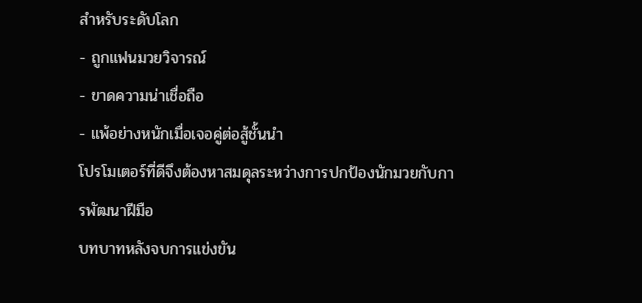สำหรับระดับโลก
- ถูกแฟนมวยวิจารณ์
- ขาดความน่าเชื่อถือ
- แพ้อย่างหนักเมื่อเจอคู่ต่อสู้ชั้นนำ
โปรโมเตอร์ที่ดีจึงต้องหาสมดุลระหว่างการปกป้องนักมวยกับการพัฒนาฝีมือ
บทบาทหลังจบการแข่งขัน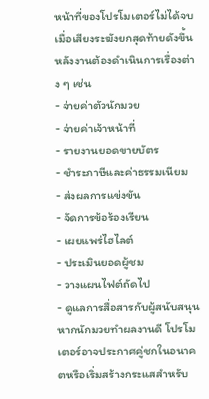หน้าที่ของโปรโมเตอร์ไม่ได้จบเมื่อเสียงระฆังยกสุดท้ายดังขึ้น หลังงานต้องดำเนินการเรื่องต่าง ๆ เช่น
- จ่ายค่าตัวนักมวย
- จ่ายค่าเจ้าหน้าที่
- รายงานยอดขายบัตร
- ชำระภาษีและค่าธรรมเนียม
- ส่งผลการแข่งขัน
- จัดการข้อร้องเรียน
- เผยแพร่ไฮไลต์
- ประเมินยอดผู้ชม
- วางแผนไฟต์ถัดไป
- ดูแลการสื่อสารกับผู้สนับสนุน
หากนักมวยทำผลงานดี โปรโมเตอร์อาจประกาศคู่ชกในอนาคตหรือเริ่มสร้างกระแสสำหรับ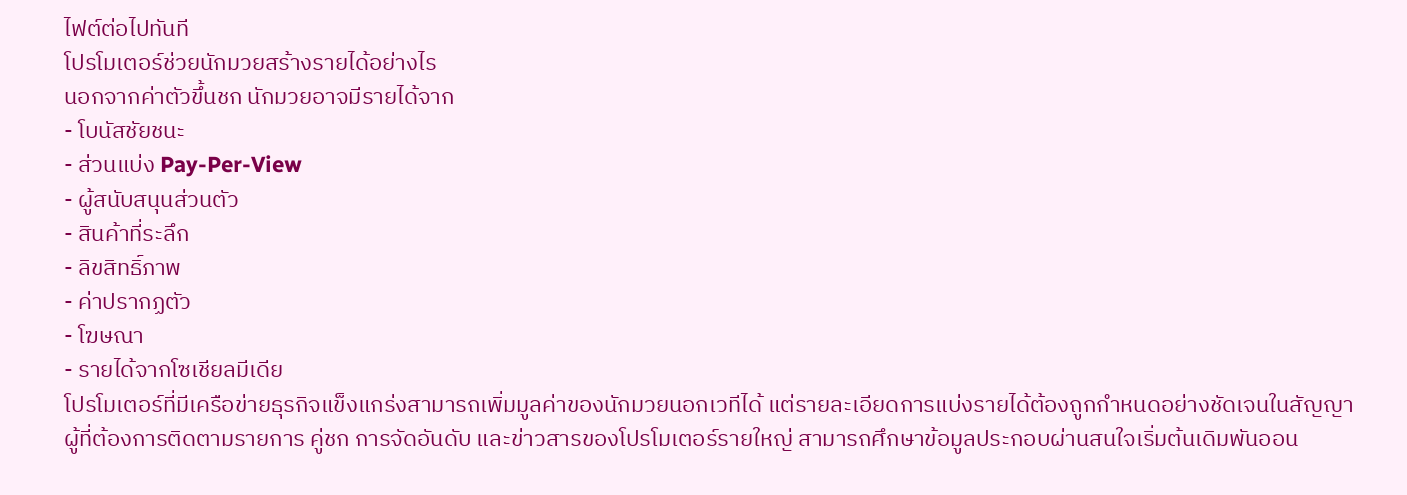ไฟต์ต่อไปทันที
โปรโมเตอร์ช่วยนักมวยสร้างรายได้อย่างไร
นอกจากค่าตัวขึ้นชก นักมวยอาจมีรายได้จาก
- โบนัสชัยชนะ
- ส่วนแบ่ง Pay-Per-View
- ผู้สนับสนุนส่วนตัว
- สินค้าที่ระลึก
- ลิขสิทธิ์ภาพ
- ค่าปรากฏตัว
- โฆษณา
- รายได้จากโซเชียลมีเดีย
โปรโมเตอร์ที่มีเครือข่ายธุรกิจแข็งแกร่งสามารถเพิ่มมูลค่าของนักมวยนอกเวทีได้ แต่รายละเอียดการแบ่งรายได้ต้องถูกกำหนดอย่างชัดเจนในสัญญา
ผู้ที่ต้องการติดตามรายการ คู่ชก การจัดอันดับ และข่าวสารของโปรโมเตอร์รายใหญ่ สามารถศึกษาข้อมูลประกอบผ่านสนใจเริ่มต้นเดิมพันออน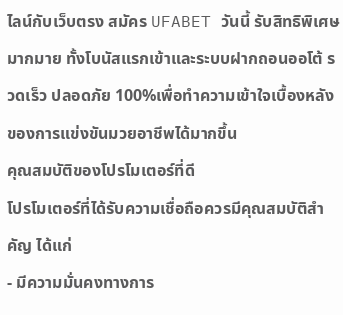ไลน์กับเว็บตรง สมัคร UFABET วันนี้ รับสิทธิพิเศษมากมาย ทั้งโบนัสแรกเข้าและระบบฝากถอนออโต้ รวดเร็ว ปลอดภัย 100%เพื่อทำความเข้าใจเบื้องหลังของการแข่งขันมวยอาชีพได้มากขึ้น
คุณสมบัติของโปรโมเตอร์ที่ดี
โปรโมเตอร์ที่ได้รับความเชื่อถือควรมีคุณสมบัติสำคัญ ได้แก่
- มีความมั่นคงทางการ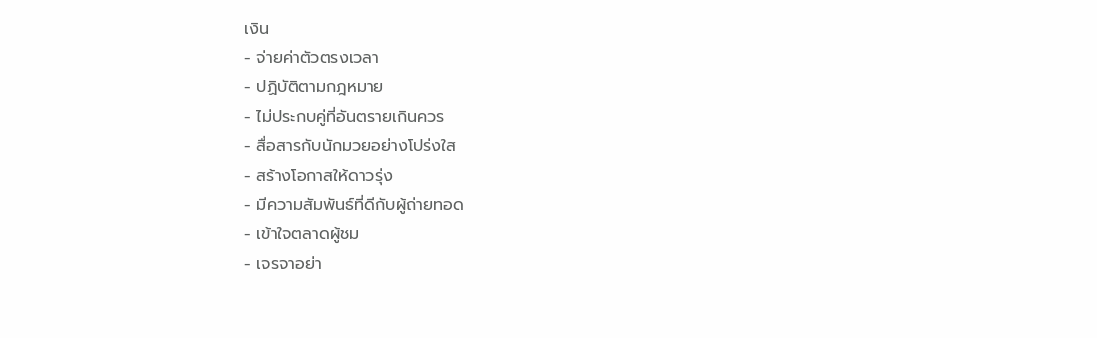เงิน
- จ่ายค่าตัวตรงเวลา
- ปฏิบัติตามกฎหมาย
- ไม่ประกบคู่ที่อันตรายเกินควร
- สื่อสารกับนักมวยอย่างโปร่งใส
- สร้างโอกาสให้ดาวรุ่ง
- มีความสัมพันธ์ที่ดีกับผู้ถ่ายทอด
- เข้าใจตลาดผู้ชม
- เจรจาอย่า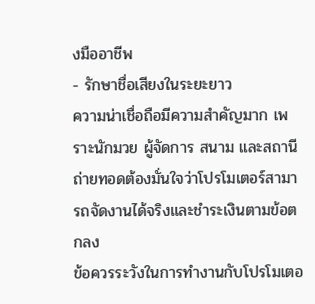งมืออาชีพ
- รักษาชื่อเสียงในระยะยาว
ความน่าเชื่อถือมีความสำคัญมาก เพราะนักมวย ผู้จัดการ สนาม และสถานีถ่ายทอดต้องมั่นใจว่าโปรโมเตอร์สามารถจัดงานได้จริงและชำระเงินตามข้อตกลง
ข้อควรระวังในการทำงานกับโปรโมเตอ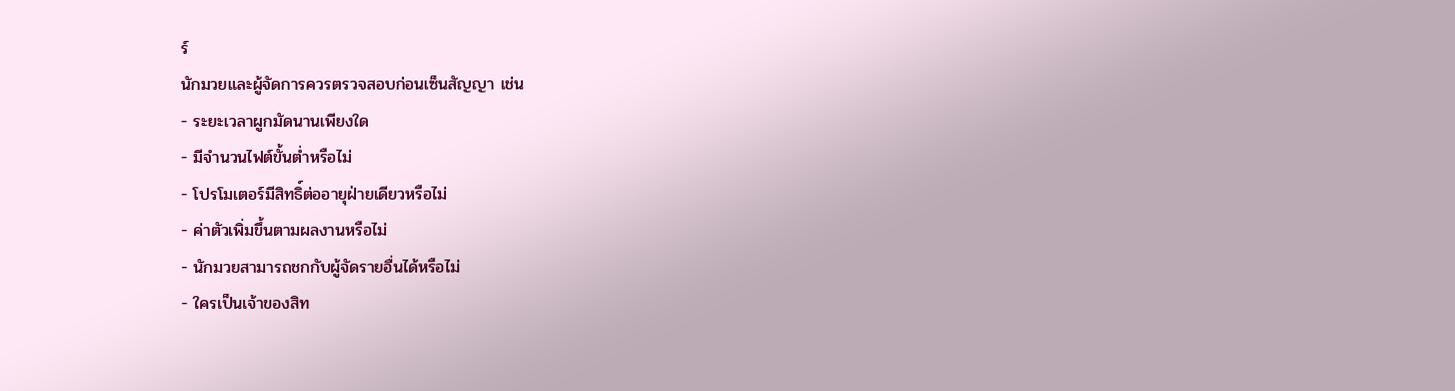ร์
นักมวยและผู้จัดการควรตรวจสอบก่อนเซ็นสัญญา เช่น
- ระยะเวลาผูกมัดนานเพียงใด
- มีจำนวนไฟต์ขั้นต่ำหรือไม่
- โปรโมเตอร์มีสิทธิ์ต่ออายุฝ่ายเดียวหรือไม่
- ค่าตัวเพิ่มขึ้นตามผลงานหรือไม่
- นักมวยสามารถชกกับผู้จัดรายอื่นได้หรือไม่
- ใครเป็นเจ้าของสิท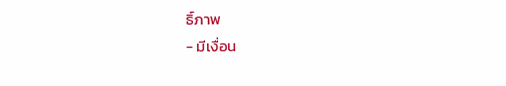ธิ์ภาพ
- มีเงื่อน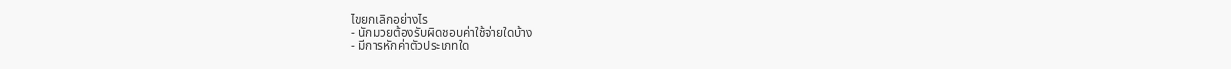ไขยกเลิกอย่างไร
- นักมวยต้องรับผิดชอบค่าใช้จ่ายใดบ้าง
- มีการหักค่าตัวประเภทใด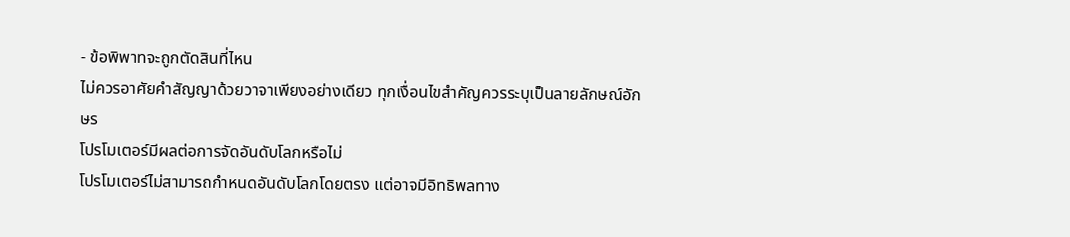- ข้อพิพาทจะถูกตัดสินที่ไหน
ไม่ควรอาศัยคำสัญญาด้วยวาจาเพียงอย่างเดียว ทุกเงื่อนไขสำคัญควรระบุเป็นลายลักษณ์อักษร
โปรโมเตอร์มีผลต่อการจัดอันดับโลกหรือไม่
โปรโมเตอร์ไม่สามารถกำหนดอันดับโลกโดยตรง แต่อาจมีอิทธิพลทาง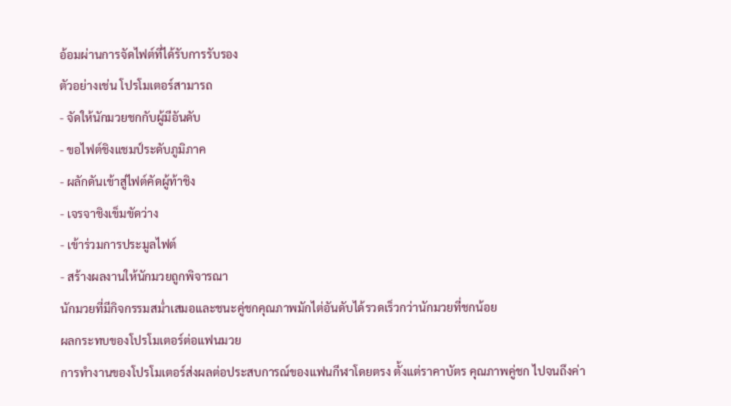อ้อมผ่านการจัดไฟต์ที่ได้รับการรับรอง
ตัวอย่างเช่น โปรโมเตอร์สามารถ
- จัดให้นักมวยชกกับผู้มีอันดับ
- ขอไฟต์ชิงแชมป์ระดับภูมิภาค
- ผลักดันเข้าสู่ไฟต์คัดผู้ท้าชิง
- เจรจาชิงเข็มขัดว่าง
- เข้าร่วมการประมูลไฟต์
- สร้างผลงานให้นักมวยถูกพิจารณา
นักมวยที่มีกิจกรรมสม่ำเสมอและชนะคู่ชกคุณภาพมักไต่อันดับได้รวดเร็วกว่านักมวยที่ชกน้อย
ผลกระทบของโปรโมเตอร์ต่อแฟนมวย
การทำงานของโปรโมเตอร์ส่งผลต่อประสบการณ์ของแฟนกีฬาโดยตรง ตั้งแต่ราคาบัตร คุณภาพคู่ชก ไปจนถึงค่า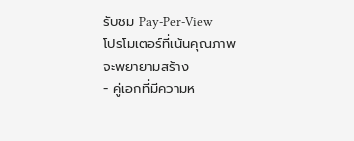รับชม Pay-Per-View
โปรโมเตอร์ที่เน้นคุณภาพจะพยายามสร้าง
- คู่เอกที่มีความห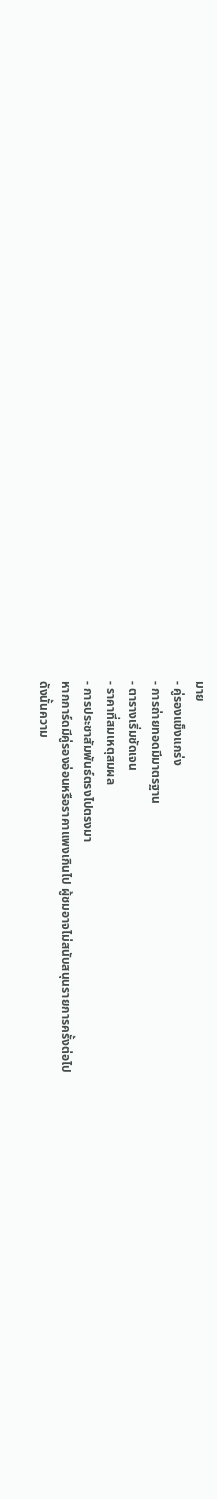มาย
- คู่รองแข็งแกร่ง
- การถ่ายทอดมีมาตรฐาน
- ตารางเริ่มชัดเจน
- ราคาที่สมเหตุสมผล
- การประชาสัมพันธ์ตรงไปตรงมา
หากการ์ดมีคู่รองอ่อนหรือราคาแพงเกินไป ผู้ชมอาจไม่สนับสนุนรายการครั้งต่อไป
ดังนั้นความ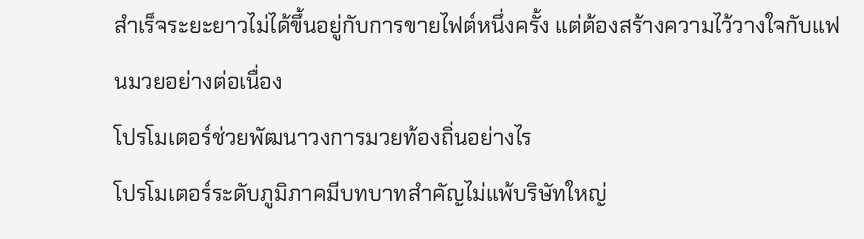สำเร็จระยะยาวไม่ได้ขึ้นอยู่กับการขายไฟต์หนึ่งครั้ง แต่ต้องสร้างความไว้วางใจกับแฟนมวยอย่างต่อเนื่อง
โปรโมเตอร์ช่วยพัฒนาวงการมวยท้องถิ่นอย่างไร
โปรโมเตอร์ระดับภูมิภาคมีบทบาทสำคัญไม่แพ้บริษัทใหญ่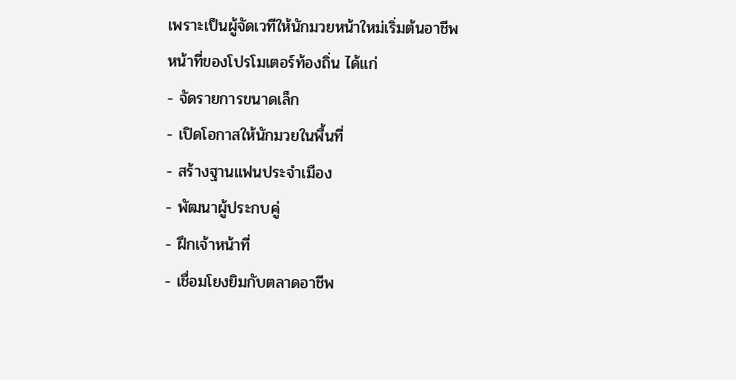เพราะเป็นผู้จัดเวทีให้นักมวยหน้าใหม่เริ่มต้นอาชีพ
หน้าที่ของโปรโมเตอร์ท้องถิ่น ได้แก่
- จัดรายการขนาดเล็ก
- เปิดโอกาสให้นักมวยในพื้นที่
- สร้างฐานแฟนประจำเมือง
- พัฒนาผู้ประกบคู่
- ฝึกเจ้าหน้าที่
- เชื่อมโยงยิมกับตลาดอาชีพ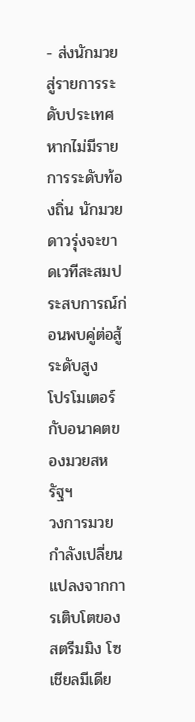- ส่งนักมวยสู่รายการระดับประเทศ
หากไม่มีรายการระดับท้องถิ่น นักมวยดาวรุ่งจะขาดเวทีสะสมประสบการณ์ก่อนพบคู่ต่อสู้ระดับสูง
โปรโมเตอร์กับอนาคตของมวยสหรัฐฯ
วงการมวยกำลังเปลี่ยนแปลงจากการเติบโตของสตรีมมิง โซเชียลมีเดีย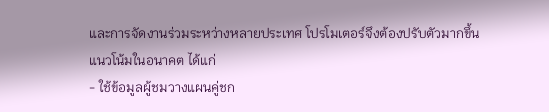และการจัดงานร่วมระหว่างหลายประเทศ โปรโมเตอร์จึงต้องปรับตัวมากขึ้น
แนวโน้มในอนาคต ได้แก่
- ใช้ข้อมูลผู้ชมวางแผนคู่ชก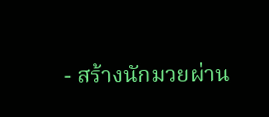- สร้างนักมวยผ่าน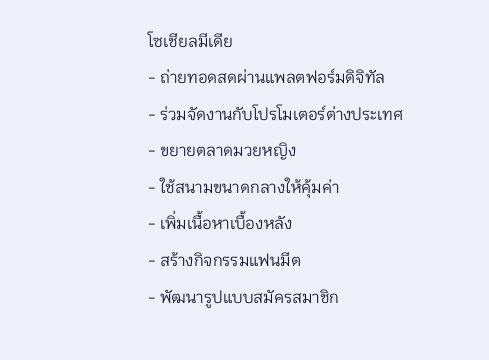โซเชียลมีเดีย
- ถ่ายทอดสดผ่านแพลตฟอร์มดิจิทัล
- ร่วมจัดงานกับโปรโมเตอร์ต่างประเทศ
- ขยายตลาดมวยหญิง
- ใช้สนามขนาดกลางให้คุ้มค่า
- เพิ่มเนื้อหาเบื้องหลัง
- สร้างกิจกรรมแฟนมีต
- พัฒนารูปแบบสมัครสมาชิก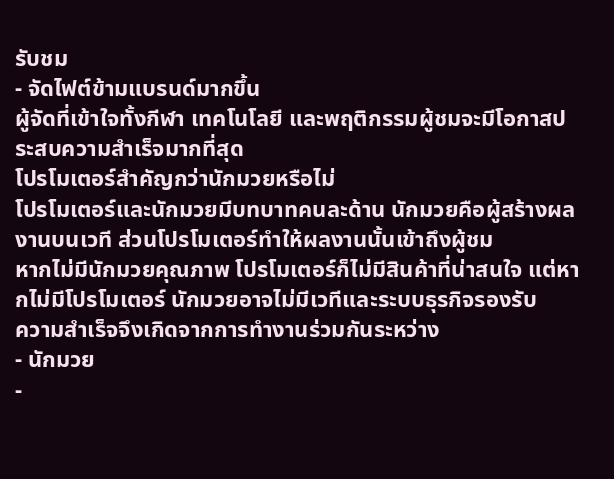รับชม
- จัดไฟต์ข้ามแบรนด์มากขึ้น
ผู้จัดที่เข้าใจทั้งกีฬา เทคโนโลยี และพฤติกรรมผู้ชมจะมีโอกาสประสบความสำเร็จมากที่สุด
โปรโมเตอร์สำคัญกว่านักมวยหรือไม่
โปรโมเตอร์และนักมวยมีบทบาทคนละด้าน นักมวยคือผู้สร้างผลงานบนเวที ส่วนโปรโมเตอร์ทำให้ผลงานนั้นเข้าถึงผู้ชม
หากไม่มีนักมวยคุณภาพ โปรโมเตอร์ก็ไม่มีสินค้าที่น่าสนใจ แต่หากไม่มีโปรโมเตอร์ นักมวยอาจไม่มีเวทีและระบบธุรกิจรองรับ
ความสำเร็จจึงเกิดจากการทำงานร่วมกันระหว่าง
- นักมวย
-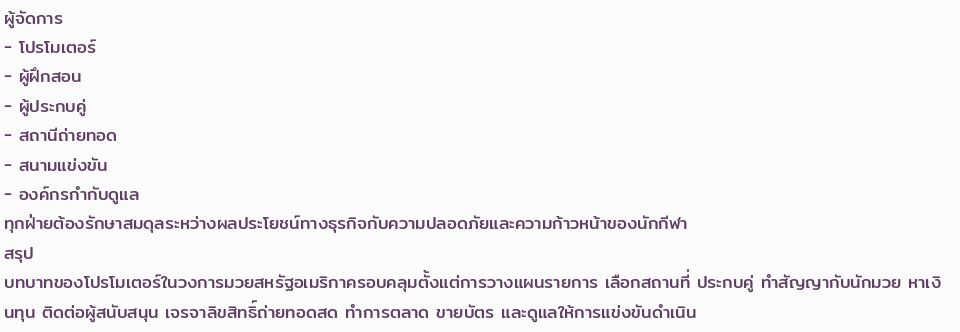ผู้จัดการ
- โปรโมเตอร์
- ผู้ฝึกสอน
- ผู้ประกบคู่
- สถานีถ่ายทอด
- สนามแข่งขัน
- องค์กรกำกับดูแล
ทุกฝ่ายต้องรักษาสมดุลระหว่างผลประโยชน์ทางธุรกิจกับความปลอดภัยและความก้าวหน้าของนักกีฬา
สรุป
บทบาทของโปรโมเตอร์ในวงการมวยสหรัฐอเมริกาครอบคลุมตั้งแต่การวางแผนรายการ เลือกสถานที่ ประกบคู่ ทำสัญญากับนักมวย หาเงินทุน ติดต่อผู้สนับสนุน เจรจาลิขสิทธิ์ถ่ายทอดสด ทำการตลาด ขายบัตร และดูแลให้การแข่งขันดำเนิน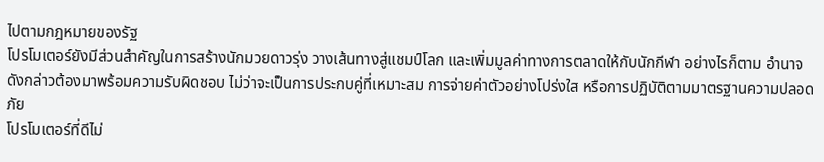ไปตามกฎหมายของรัฐ
โปรโมเตอร์ยังมีส่วนสำคัญในการสร้างนักมวยดาวรุ่ง วางเส้นทางสู่แชมป์โลก และเพิ่มมูลค่าทางการตลาดให้กับนักกีฬา อย่างไรก็ตาม อำนาจดังกล่าวต้องมาพร้อมความรับผิดชอบ ไม่ว่าจะเป็นการประกบคู่ที่เหมาะสม การจ่ายค่าตัวอย่างโปร่งใส หรือการปฏิบัติตามมาตรฐานความปลอดภัย
โปรโมเตอร์ที่ดีไม่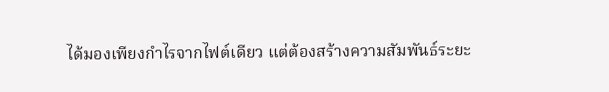ได้มองเพียงกำไรจากไฟต์เดียว แต่ต้องสร้างความสัมพันธ์ระยะ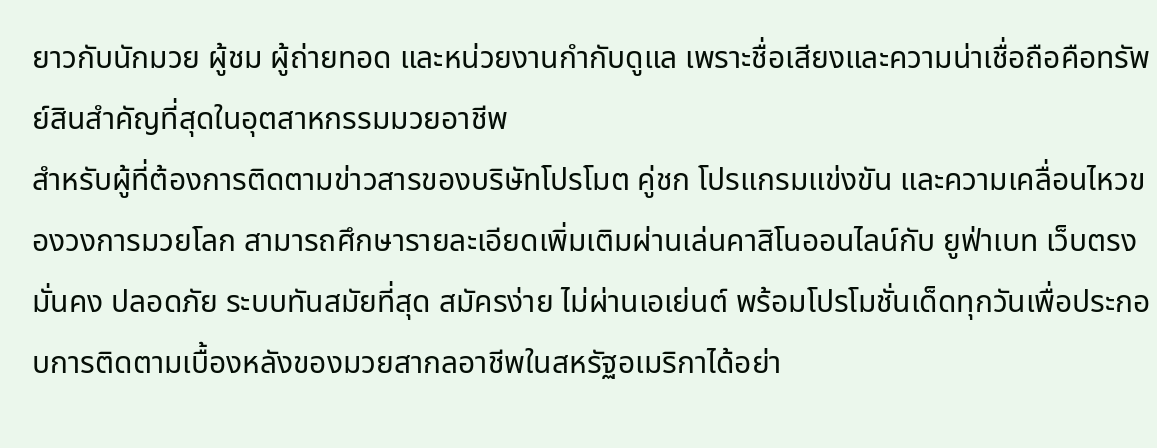ยาวกับนักมวย ผู้ชม ผู้ถ่ายทอด และหน่วยงานกำกับดูแล เพราะชื่อเสียงและความน่าเชื่อถือคือทรัพย์สินสำคัญที่สุดในอุตสาหกรรมมวยอาชีพ
สำหรับผู้ที่ต้องการติดตามข่าวสารของบริษัทโปรโมต คู่ชก โปรแกรมแข่งขัน และความเคลื่อนไหวของวงการมวยโลก สามารถศึกษารายละเอียดเพิ่มเติมผ่านเล่นคาสิโนออนไลน์กับ ยูฟ่าเบท เว็บตรง มั่นคง ปลอดภัย ระบบทันสมัยที่สุด สมัครง่าย ไม่ผ่านเอเย่นต์ พร้อมโปรโมชั่นเด็ดทุกวันเพื่อประกอบการติดตามเบื้องหลังของมวยสากลอาชีพในสหรัฐอเมริกาได้อย่า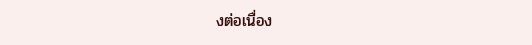งต่อเนื่อง